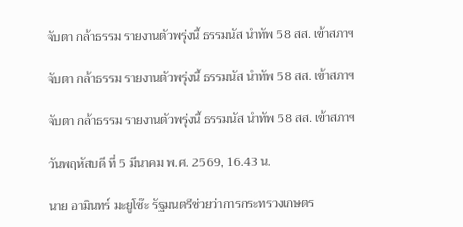จับตา กล้าธรรม รายงานตัวพรุ่งนี้ ธรรมนัส นำทัพ 58 สส. เข้าสภาฯ

จับตา กล้าธรรม รายงานตัวพรุ่งนี้ ธรรมนัส นำทัพ 58 สส. เข้าสภาฯ

จับตา กล้าธรรม รายงานตัวพรุ่งนี้ ธรรมนัส นำทัพ 58 สส. เข้าสภาฯ

วันพฤหัสบดี ที่ 5 มีนาคม พ.ศ. 2569, 16.43 น.

นาย อามินทร์ มะยูโซ๊ะ รัฐมนตรีช่วยว่าการกระทรวงเกษตร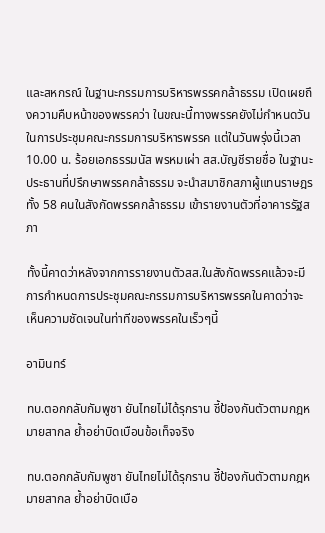และสหกรณ์ ในฐานะกรรมการบริหารพรรคกล้าธรรม เปิดเผยถึงความคืบหน้าของพรรคว่า ในขณะนี้ทางพรรคยังไม่กำหนดวันในการประชุมคณะกรรมการบริหารพรรค แต่ในวันพรุ่งนี้เวลา 10.00 น. ร้อยเอกธรรมนัส พรหมเผ่า สส.บัญชีรายชื่อ ในฐานะประธานที่ปรึกษาพรรคกล้าธรรม จะนำสมาชิกสภาผู้แทนราษฎร ทั้ง 58 คนในสังกัดพรรคกล้าธรรม เข้ารายงานตัวที่อาคารรัฐสภา

ทั้งนี้คาดว่าหลังจากการรายงานตัวสส.ในสังกัดพรรคแล้วจะมีการกำหนดการประชุมคณะกรรมการบริหารพรรคในคาดว่าจะเห็นความชัดเจนในท่าทีของพรรคในเร็วๆนี้

อามินทร์

ทบ.ตอกกลับกัมพูชา ยันไทยไม่ได้รุกราน ชี้ป้องกันตัวตามกฎหมายสากล ย้ำอย่าบิดเบือนข้อเท็จจริง

ทบ.ตอกกลับกัมพูชา ยันไทยไม่ได้รุกราน ชี้ป้องกันตัวตามกฎหมายสากล ย้ำอย่าบิดเบือ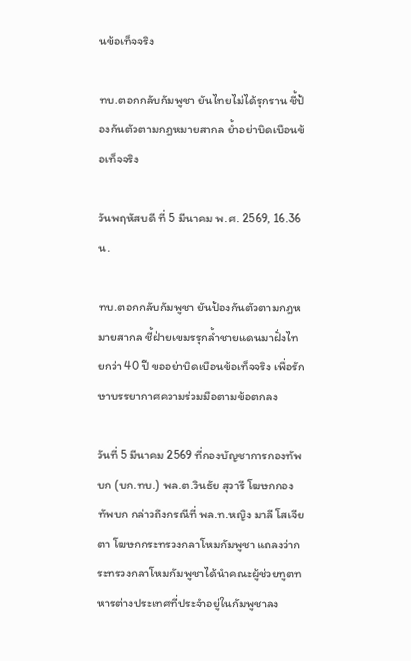นข้อเท็จจริง

ทบ.ตอกกลับกัมพูชา ยันไทยไม่ได้รุกราน ชี้ป้องกันตัวตามกฎหมายสากล ย้ำอย่าบิดเบือนข้อเท็จจริง

วันพฤหัสบดี ที่ 5 มีนาคม พ.ศ. 2569, 16.36 น.

ทบ.ตอกกลับกัมพูชา ยันป้องกันตัวตามกฎหมายสากล ชี้ฝ่ายเขมรรุกล้ำชายแดนมาฝั่งไทยกว่า 40 ปี ขออย่าบิดเบือนข้อเท็จจริง เพื่อรักษาบรรยากาศความร่วมมือตามข้อตกลง

วันที่ 5 มีนาคม 2569 ที่กองบัญชาการกองทัพบก (บก.ทบ.) พล.ต.วินธัย สุวารี โฆษกกองทัพบก กล่าวถึงกรณีที่ พล.ท.หญิง มาลี โสเจียตา โฆษกกระทรวงกลาโหมกัมพูชา แถลงว่ากระทรวงกลาโหมกัมพูชาได้นำคณะผู้ช่วยทูตทหารต่างประเทศที่ประจำอยู่ในกัมพูชาลง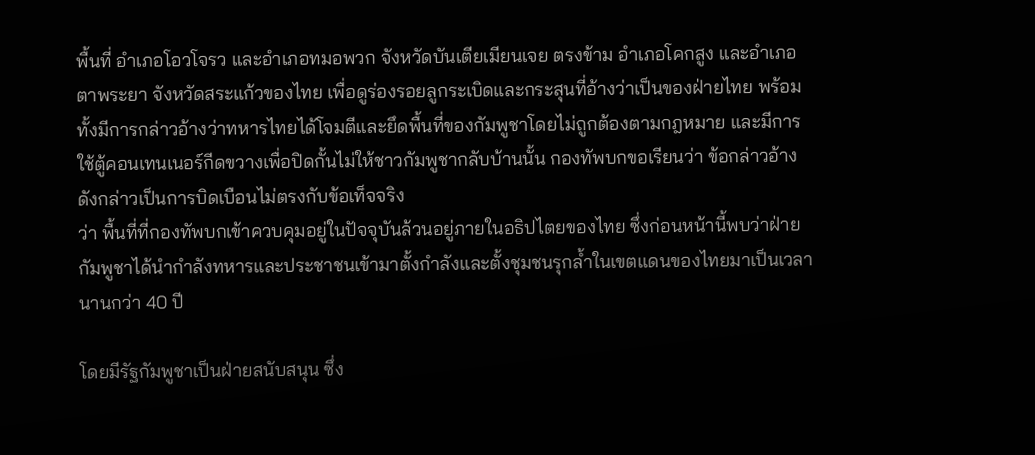พื้นที่ อำเภอโอวโจรว และอำเภอทมอพวก จังหวัดบันเตียเมียนเจย ตรงข้าม อำเภอโคกสูง และอำเภอตาพระยา จังหวัดสระแก้วของไทย เพื่อดูร่องรอยลูกระเบิดและกระสุนที่อ้างว่าเป็นของฝ่ายไทย พร้อมทั้งมีการกล่าวอ้างว่าทหารไทยได้โจมตีและยึดพื้นที่ของกัมพูชาโดยไม่ถูกต้องตามกฎหมาย และมีการใช้ตู้คอนเทนเนอร์กีดขวางเพื่อปิดกั้นไม่ให้ชาวกัมพูชากลับบ้านนั้น กองทัพบกขอเรียนว่า ข้อกล่าวอ้างดังกล่าวเป็นการบิดเบือนไม่ตรงกับข้อเท็จจริง
ว่า พื้นที่ที่กองทัพบกเข้าควบคุมอยู่ในปัจจุบันล้วนอยู่ภายในอธิปไตยของไทย ซึ่งก่อนหน้านี้พบว่าฝ่ายกัมพูชาได้นำกำลังทหารและประชาชนเข้ามาตั้งกำลังและตั้งชุมชนรุกล้ำในเขตแดนของไทยมาเป็นเวลานานกว่า 40 ปี

โดยมีรัฐกัมพูชาเป็นฝ่ายสนับสนุน ซึ่ง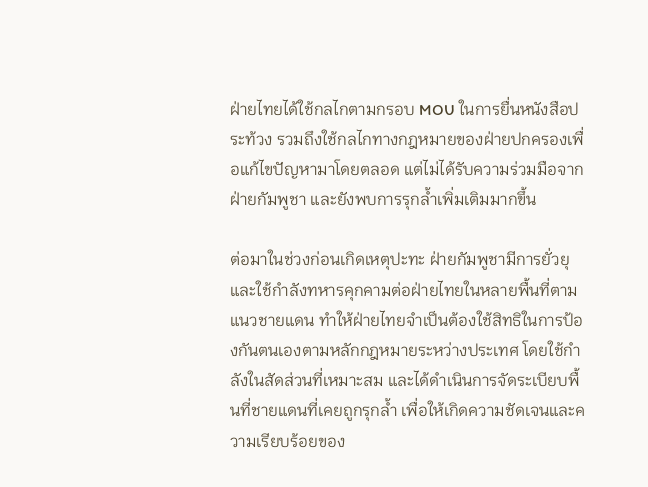ฝ่ายไทยได้ใช้กลไกตามกรอบ MOU ในการยื่นหนังสือประท้วง รวมถึงใช้กลไกทางกฎหมายของฝ่ายปกครองเพื่อแก้ไขปัญหามาโดยตลอด แต่ไม่ได้รับความร่วมมือจากฝ่ายกัมพูชา และยังพบการรุกล้ำเพิ่มเติมมากขึ้น

ต่อมาในช่วงก่อนเกิดเหตุปะทะ ฝ่ายกัมพูชามีการยั่วยุและใช้กำลังทหารคุกคามต่อฝ่ายไทยในหลายพื้นที่ตามแนวชายแดน ทำให้ฝ่ายไทยจำเป็นต้องใช้สิทธิในการป้องกันตนเองตามหลักกฎหมายระหว่างประเทศ โดยใช้กำลังในสัดส่วนที่เหมาะสม และได้ดำเนินการจัดระเบียบพื้นที่ชายแดนที่เคยถูกรุกล้ำ เพื่อให้เกิดความชัดเจนและความเรียบร้อยของ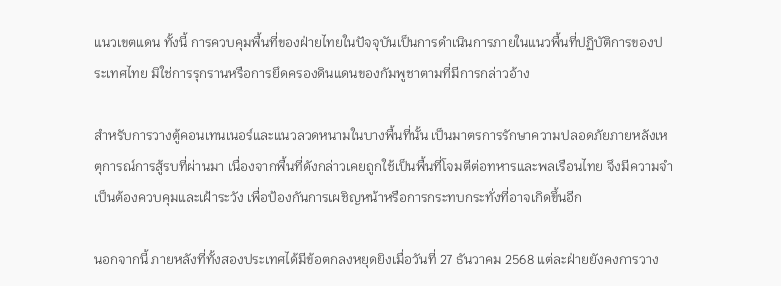แนวเขตแดน ทั้งนี้ การควบคุมพื้นที่ของฝ่ายไทยในปัจจุบันเป็นการดำเนินการภายในแนวพื้นที่ปฏิบัติการของประเทศไทย มิใช่การรุกรานหรือการยึดครองดินแดนของกัมพูชาตามที่มีการกล่าวอ้าง

สำหรับการวางตู้คอนเทนเนอร์และแนวลวดหนามในบางพื้นที่นั้น เป็นมาตรการรักษาความปลอดภัยภายหลังเหตุการณ์การสู้รบที่ผ่านมา เนื่องจากพื้นที่ดังกล่าวเคยถูกใช้เป็นพื้นที่โจมตีต่อทหารและพลเรือนไทย จึงมีความจำเป็นต้องควบคุมและเฝ้าระวัง เพื่อป้องกันการเผชิญหน้าหรือการกระทบกระทั่งที่อาจเกิดขึ้นอีก

นอกจากนี้ ภายหลังที่ทั้งสองประเทศได้มีข้อตกลงหยุดยิงเมื่อวันที่ 27 ธันวาคม 2568 แต่ละฝ่ายยังคงการวาง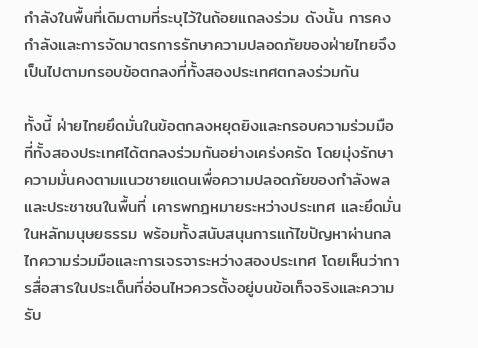กำลังในพื้นที่เดิมตามที่ระบุไว้ในถ้อยแถลงร่วม ดังนั้น การคงกำลังและการจัดมาตรการรักษาความปลอดภัยของฝ่ายไทยจึงเป็นไปตามกรอบข้อตกลงที่ทั้งสองประเทศตกลงร่วมกัน

ทั้งนี้ ฝ่ายไทยยึดมั่นในข้อตกลงหยุดยิงและกรอบความร่วมมือที่ทั้งสองประเทศได้ตกลงร่วมกันอย่างเคร่งครัด โดยมุ่งรักษาความมั่นคงตามแนวชายแดนเพื่อความปลอดภัยของกำลังพลและประชาชนในพื้นที่ เคารพกฎหมายระหว่างประเทศ และยึดมั่นในหลักมนุษยธรรม พร้อมทั้งสนับสนุนการแก้ไขปัญหาผ่านกลไกความร่วมมือและการเจรจาระหว่างสองประเทศ โดยเห็นว่าการสื่อสารในประเด็นที่อ่อนไหวควรตั้งอยู่บนข้อเท็จจริงและความรับ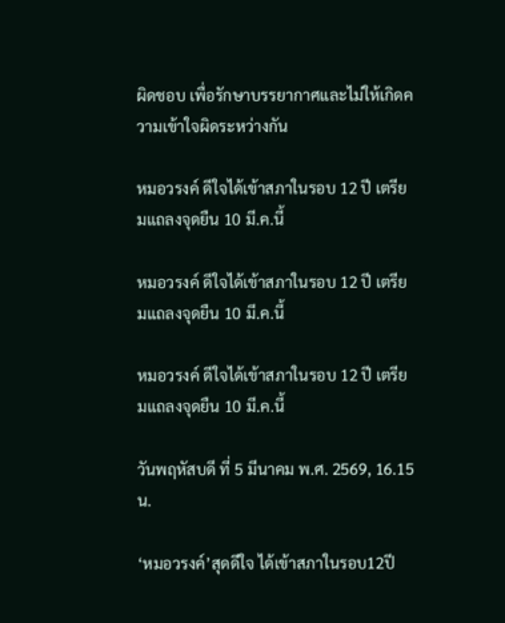ผิดชอบ เพื่อรักษาบรรยากาศและไม่ให้เกิดความเข้าใจผิดระหว่างกัน

หมอวรงค์ ดีใจได้เข้าสภาในรอบ 12 ปี เตรียมแถลงจุดยืน 10 มี.ค.นี้

หมอวรงค์ ดีใจได้เข้าสภาในรอบ 12 ปี เตรียมแถลงจุดยืน 10 มี.ค.นี้

หมอวรงค์ ดีใจได้เข้าสภาในรอบ 12 ปี เตรียมแถลงจุดยืน 10 มี.ค.นี้

วันพฤหัสบดี ที่ 5 มีนาคม พ.ศ. 2569, 16.15 น.

‘หมอวรงค์’สุดดีใจ ได้เข้าสภาในรอบ12ปี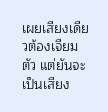เผยเสียงเดียวต้องเจียมตัว แต่ยันจะเป็นเสียง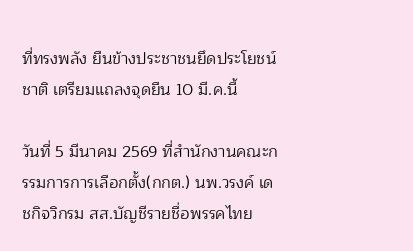ที่ทรงพลัง ยืนข้างประชาชนยึดประโยชน์ชาติ เตรียมแถลงจุดยืน 10 มี.ค.นี้

วันที่ 5 มีนาคม 2569 ที่สำนักงานคณะกรรมการการเลือกตั้ง(กกต.) นพ.วรงค์ เดชกิจวิกรม สส.บัญชีรายชื่อพรรคไทย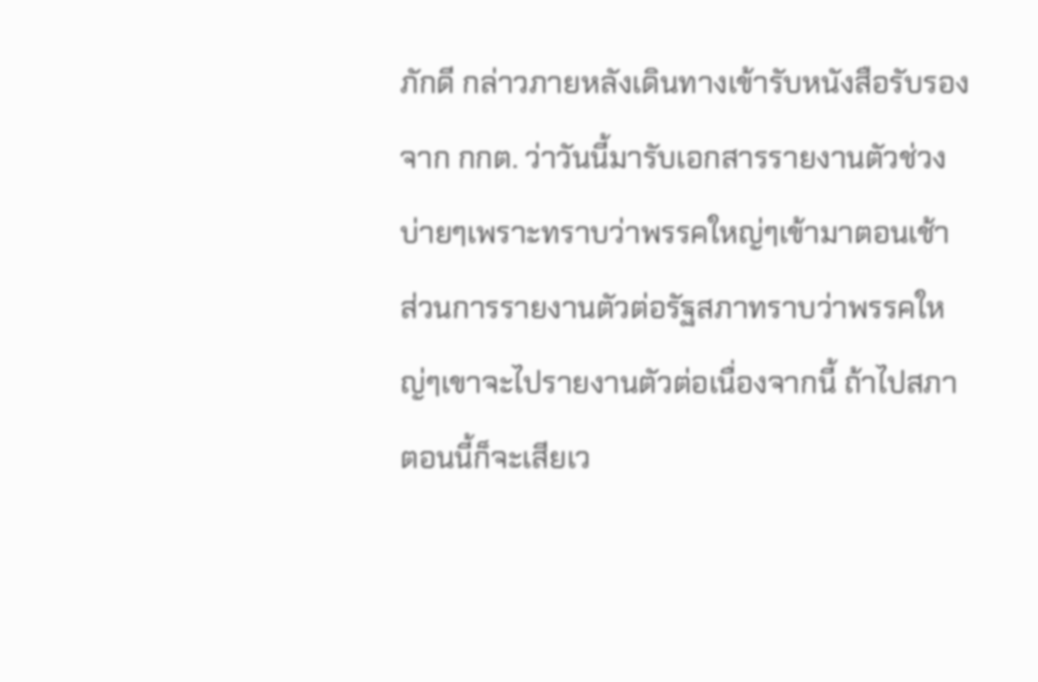ภักดี กล่าวภายหลังเดินทางเข้ารับหนังสือรับรองจาก กกต. ว่าวันนี้มารับเอกสารรายงานตัวช่วงบ่ายๆเพราะทราบว่าพรรคใหญ่ๆเข้ามาตอนเช้า ส่วนการรายงานตัวต่อรัฐสภาทราบว่าพรรคใหญ่ๆเขาจะไปรายงานตัวต่อเนื่องจากนี้ ถ้าไปสภาตอนนี้ก็จะเสียเว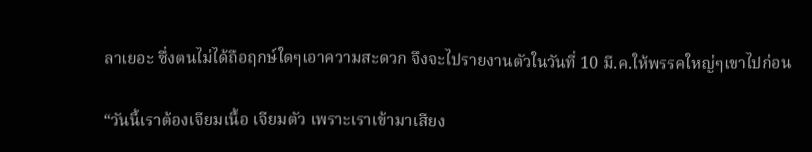ลาเยอะ ซึ่งตนไม่ได้ถือฤกษ์ใดๆเอาความสะดวก จึงจะไปรายงานตัวในวันที่ 10 มี.ค.ให้พรรคใหญ่ๆเขาไปก่อน

“วันนี้เราต้องเจียมเนื้อ เจียมตัว เพราะเราเข้ามาเสียง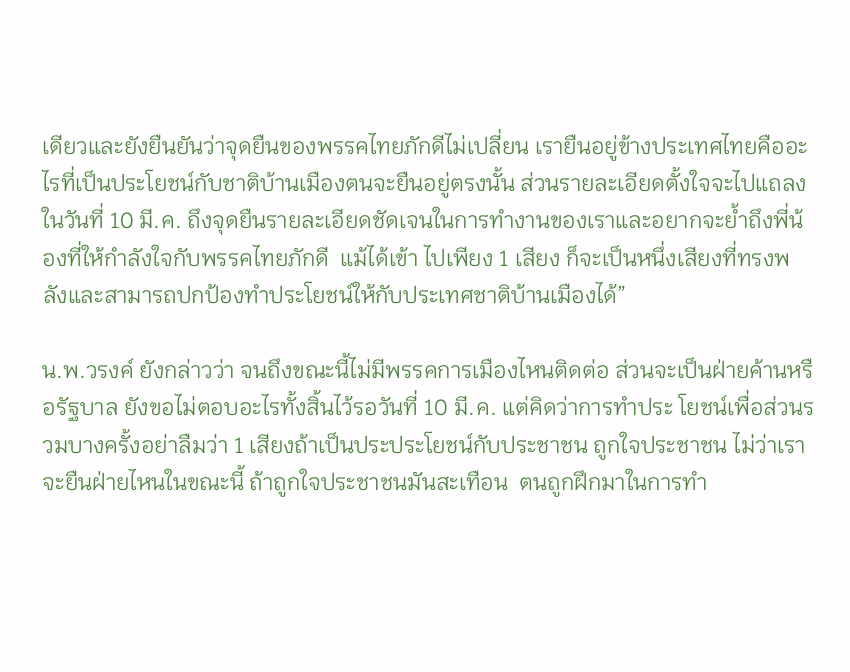เดียวและยังยืนยันว่าจุดยืนของพรรคไทยภักดีไม่เปลี่ยน เรายืนอยู่ข้างประเทศไทยคืออะไรที่เป็นประโยชน์กับชาติบ้านเมืองตนจะยืนอยู่ตรงนั้น ส่วนรายละเอียดตั้งใจจะไปแถลงในวันที่ 10 มี.ค. ถึงจุดยืนรายละเอียดชัดเจนในการทำงานของเราและอยากจะย้ำถึงพี่น้องที่ให้กำลังใจกับพรรคไทยภักดี  แม้ได้เข้า ไปเพียง 1 เสียง ก็จะเป็นหนึ่งเสียงที่ทรงพลังและสามารถปกป้องทำประโยชน์ให้กับประเทศชาติบ้านเมืองได้”

น.พ.วรงค์ ยังกล่าวว่า จนถึงขณะนี้ไม่มีพรรคการเมืองไหนติดต่อ ส่วนจะเป็นฝ่ายค้านหรือรัฐบาล ยังขอไม่ตอบอะไรทั้งสิ้นไว้รอวันที่ 10 มี.ค. แต่คิดว่าการทำประ โยชน์เพื่อส่วนรวมบางครั้งอย่าลืมว่า 1 เสียงถ้าเป็นประประโยชน์กับประชาชน ถูกใจประชาชน ไม่ว่าเราจะยืนฝ่ายไหนในขณะนี้ ถ้าถูกใจประชาชนมันสะเทือน  ตนถูกฝึกมาในการทำ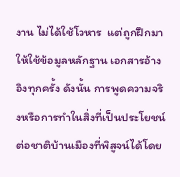งาน ไม่ได้ใช้โวหาร  แต่ถูกฝึกมาให้ใช้ข้อมูลหลักฐาน เอกสารอ้างอิงทุกครั้ง ดังนั้น การพูดความจริงหรือการทำในสิ่งที่เป็นประโยชน์ต่อชาติบ้านเมืองที่พิสูจน์ได้โดย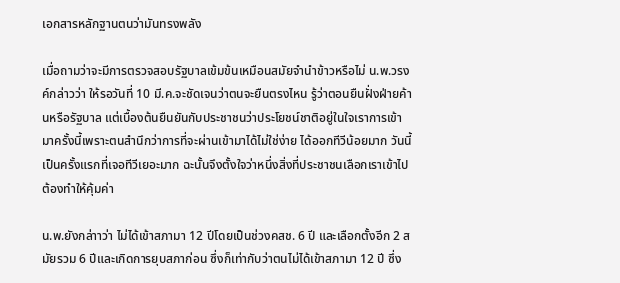เอกสารหลักฐานตนว่ามันทรงพลัง

เมื่อถามว่าจะมีการตรวจสอบรัฐบาลเข้มข้นเหมือนสมัยจำนำข้าวหรือไม่ น.พ.วรงค์กล่าวว่า ให้รอวันที่ 10 มี.ค.จะชัดเจนว่าตนจะยืนตรงไหน รู้ว่าตอนยืนฝั่งฝ่ายค้านหรือรัฐบาล แต่เบื้องต้นยืนยันกับประชาชนว่าประโยชน์ชาติอยู่ในใจเราการเข้ามาครั้งนี้เพราะตนสำนึกว่าการที่จะผ่านเข้ามาได้ไม่ใช่ง่าย ได้ออกทีวีน้อยมาก วันนี้เป็นครั้งแรกที่เจอทีวีเยอะมาก ฉะนั้นจึงตั้งใจว่าหนึ่งสิ่งที่ประชาชนเลือกเราเข้าไปต้องทำให้คุ้มค่า

น.พ.ยังกล่าาว่า ไม่ได้เข้าสภามา 12 ปีโดยเป็นช่วงคสช. 6 ปี และเลือกตั้งอีก 2 สมัยรวม 6 ปีและเกิดการยุบสภาก่อน ซึ่งก็เท่ากับว่าตนไม่ได้เข้าสภามา 12 ปี ซึ่ง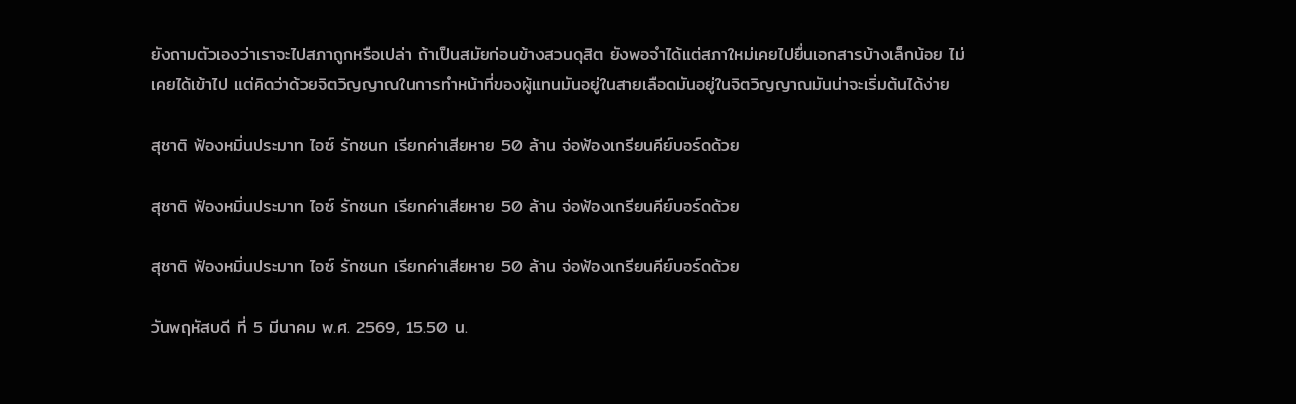ยังถามตัวเองว่าเราจะไปสภาถูกหรือเปล่า ถ้าเป็นสมัยก่อนข้างสวนดุสิต ยังพอจำได้แต่สภาใหม่เคยไปยื่นเอกสารบ้างเล็กน้อย ไม่เคยได้เข้าไป แต่คิดว่าด้วยจิตวิญญาณในการทำหน้าที่ของผู้แทนมันอยู่ในสายเลือดมันอยู่ในจิตวิญญาณมันน่าจะเริ่มต้นได้ง่าย

สุชาติ ฟ้องหมิ่นประมาท ไอซ์ รักชนก เรียกค่าเสียหาย 50 ล้าน จ่อฟ้องเกรียนคีย์บอร์ดด้วย

สุชาติ ฟ้องหมิ่นประมาท ไอซ์ รักชนก เรียกค่าเสียหาย 50 ล้าน จ่อฟ้องเกรียนคีย์บอร์ดด้วย

สุชาติ ฟ้องหมิ่นประมาท ไอซ์ รักชนก เรียกค่าเสียหาย 50 ล้าน จ่อฟ้องเกรียนคีย์บอร์ดด้วย

วันพฤหัสบดี ที่ 5 มีนาคม พ.ศ. 2569, 15.50 น.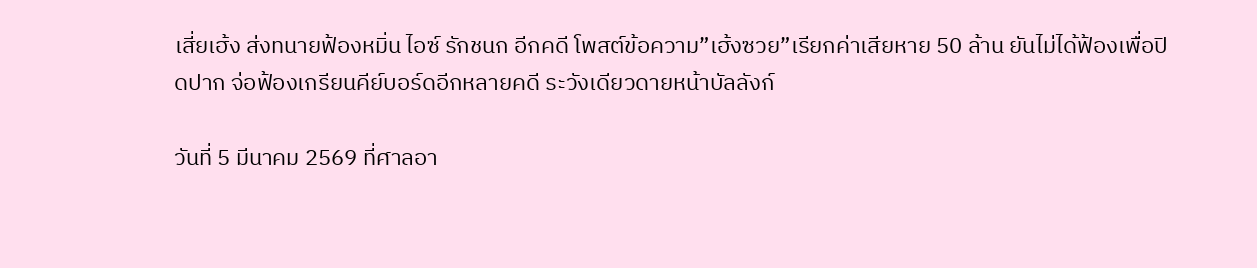เสี่ยเฮ้ง ส่งทนายฟ้องหมิ่น ไอซ์ รักชนก อีกคดี โพสต์ข้อความ”เฮ้งซวย”เรียกค่าเสียหาย 50 ล้าน ยันไม่ได้ฟ้องเพื่อปิดปาก จ่อฟ้องเกรียนคีย์บอร์ดอีกหลายคดี ระวังเดียวดายหน้าบัลลังก์

วันที่ 5 มีนาคม 2569 ที่ศาลอา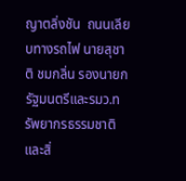ญาตลิ่งชัน  ถนนเลียบทางรถไฟ นายสุชาติ ชมกลิ่น รองนายกรัฐมนตรีและรมว.ทรัพยากรธรรมชาติและสิ่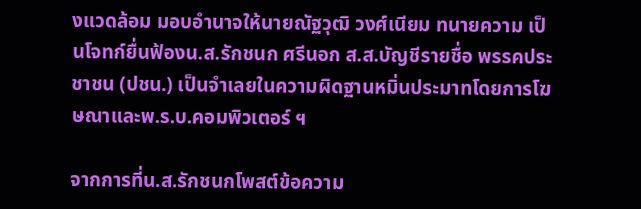งแวดล้อม มอบอำนาจให้นายณัฐวุฒิ วงศ์เนียม ทนายความ เป็นโจทก์ยื่นฟ้องน.ส.รักชนก ศรีนอก ส.ส.บัญชีรายชื่อ พรรคประชาชน (ปชน.) เป็นจำเลยในความผิดฐานหมิ่นประมาทโดยการโฆษณาและพ.ร.บ.คอมพิวเตอร์ ฯ

จากการที่น.ส.รักชนกโพสต์ข้อความ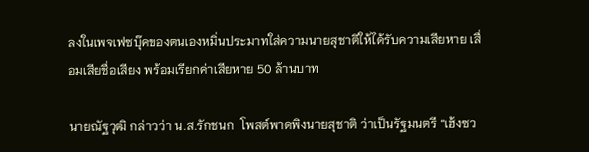ลงในเพจเฟซบุ๊คของตนเองหมิ่นประมาทใส่ความนายสุชาติให้ได้รับความเสียหาย เสื่อมเสียชื่อเสียง พร้อมเรียกค่าเสียหาย 50 ล้านบาท

นายณัฐวุฒิ กล่าวว่า น.ส.รักชนก  โพสต์พาดพิงนายสุชาติ ว่าเป็นรัฐมนตรี “เฮ้งซว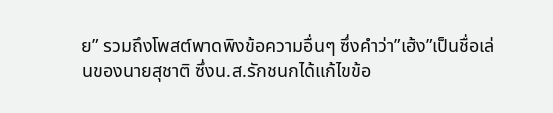ย” รวมถึงโพสต์พาดพิงข้อความอื่นๆ ซึ่งคำว่า”เฮ้ง”เป็นชื่อเล่นของนายสุชาติ ซึ่งน.ส.รักชนกได้แก้ไขข้อ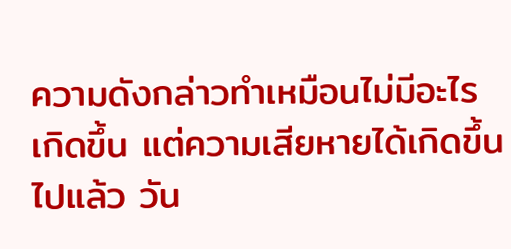ความดังกล่าวทำเหมือนไม่มีอะไรเกิดขึ้น แต่ความเสียหายได้เกิดขึ้นไปแล้ว วัน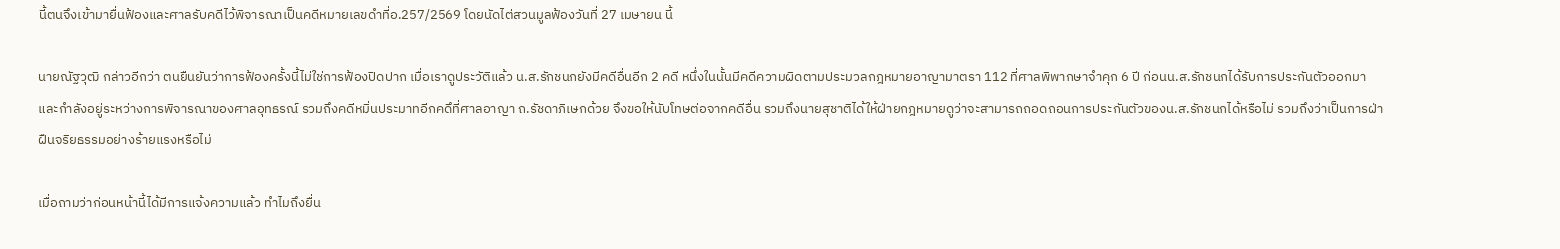นี้ตนจึงเข้ามายื่นฟ้องและศาลรับคดีไว้พิจารณาเป็นคดีหมายเลขดำที่อ.257/2569 โดยนัดไต่สวนมูลฟ้องวันที่ 27 เมษายน นี้

นายณัฐวุฒิ กล่าวอีกว่า ตนยืนยันว่าการฟ้องครั้งนี้ไม่ใช่การฟ้องปิดปาก เมื่อเราดูประวัติแล้ว น.ส.รักชนกยังมีคดีอื่นอีก 2 คดี หนึ่งในนั้นมีคดีความผิดตามประมวลกฎหมายอาญามาตรา 112 ที่ศาลพิพากษาจำคุก 6 ปี ก่อนน.ส.รักชนกได้รับการประกันตัวออกมา และกำลังอยู่ระหว่างการพิจารณาของศาลอุทธรณ์ รวมถึงคดีหมิ่นประมาทอีกคดึที่ศาลอาญา ถ.รัชดาภิเษกด้วย จึงขอให้นับโทษต่อจากคดีอื่น รวมถึงนายสุชาติได้ให้ฝ่ายกฎหมายดูว่าจะสามารถถอดถอนการประกันตัวของน.ส.รักชนกได้หรือไม่ รวมถึงว่าเป็นการฝ่าฝืนจริยธรรมอย่างร้ายแรงหรือไม่

เมื่อถามว่าก่อนหน้านี้ได้มีการแจ้งความแล้ว ทำไมถึงยื่น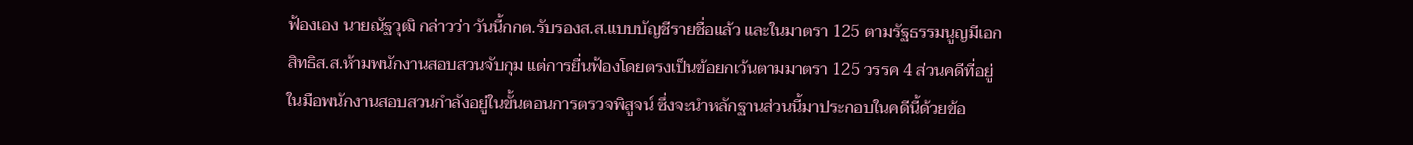ฟ้องเอง นายณัฐวุฒิ กล่าวว่า วันนี้กกต.รับรองส.ส.แบบบัญชีรายชื่อแล้ว และในมาตรา 125 ตามรัฐธรรมนูญมีเอกสิทธิส.ส.ห้ามพนักงานสอบสวนจับกุม แต่การยื่นฟ้องโดยตรงเป็นข้อยกเว้นตามมาตรา 125 วรรค 4 ส่วนคดีที่อยู่ในมือพนักงานสอบสวนกำลังอยู่ในขั้นตอนการตรวจพิสูจน์ ซึ่งจะนำหลักฐานส่วนนี้มาประกอบในคดีนี้ด้วยข้อ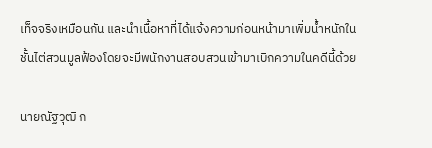เท็จจริงเหมือนกัน และนำเนื้อหาที่ได้แจ้งความก่อนหน้ามาเพิ่มน้ำหนักในชั้นไต่สวนมูลฟ้องโดยจะมีพนักงานสอบสวนเข้ามาเบิกความในคดีนี้ด้วย

นายณัฐวุฒิ ก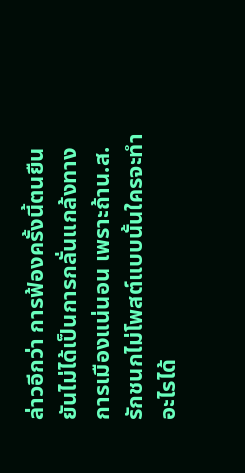ล่าวอีกว่า การฟ้องครั้งนี้ตนยืนยันไม่ได้เป็นการกลั่นแกล้งทางการเมืองแน่นอน เพราะถ้าน.ส.รักชนกไม่โพสต์แบบนั้นใครจะทำอะไรได้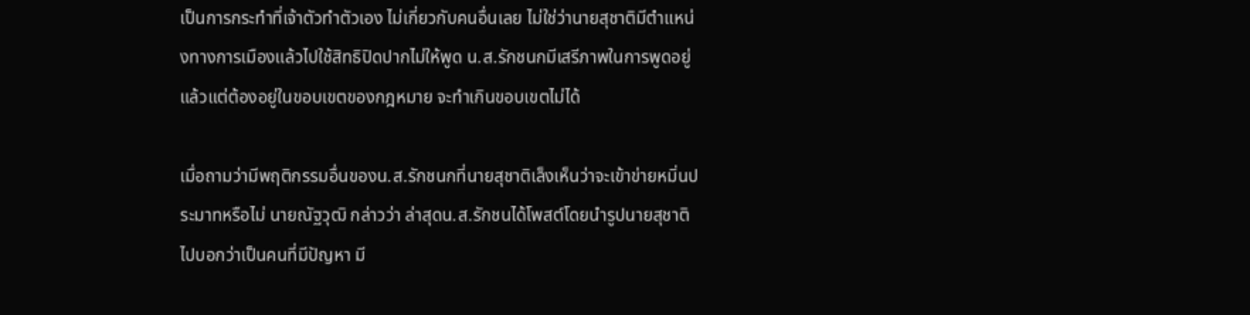เป็นการกระทำที่เจ้าตัวทำตัวเอง ไม่เกี่ยวกับคนอื่นเลย ไม่ใช่ว่านายสุชาติมีตำแหน่งทางการเมืองแล้วไปใช้สิทธิปิดปากไม่ให้พูด น.ส.รักชนกมีเสรีภาพในการพูดอยู่แล้วแต่ต้องอยู่ในขอบเขตของกฎหมาย จะทำเกินขอบเขตไม่ได้

เมื่อถามว่ามีพฤติกรรมอื่นของน.ส.รักชนกที่นายสุชาติเล็งเห็นว่าจะเข้าข่ายหมิ่นประมาทหรือไม่ นายณัฐวุฒิ กล่าวว่า ล่าสุดน.ส.รักชนได้โพสต์โดยนำรูปนายสุชาติไปบอกว่าเป็นคนที่มีปัญหา มี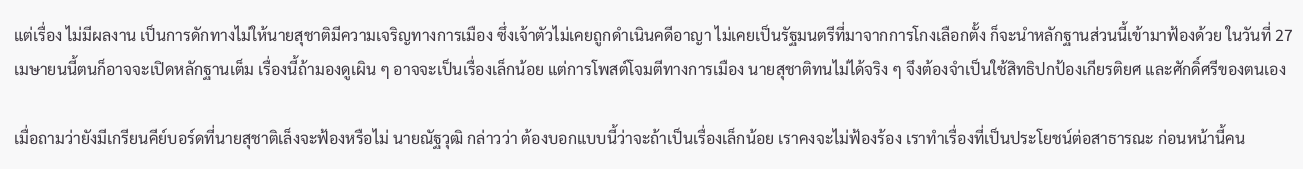แต่เรื่อง ไม่มีผลงาน เป็นการดักทางไม่ให้นายสุชาติมีความเจริญทางการเมือง ซึ่งเจ้าตัวไม่เคยถูกดำเนินคดีอาญา ไม่เคยเป็นรัฐมนตรีที่มาจากการโกงเลือกตั้ง ก็จะนำหลักฐานส่วนนี้เข้ามาฟ้องด้วย ในวันที่ 27 เมษายนนี้ตนก็อาจจะเปิดหลักฐานเต็ม เรื่องนี้ถ้ามองดูเผิน ๆ อาจจะเป็นเรื่องเล็กน้อย แต่การโพสต์โจมตีทางการเมือง นายสุชาติทนไม่ได้จริง ๆ จึงต้องจำเป็นใช้สิทธิปกป้องเกียรติยศ และศักดิ์ศรีของตนเอง

เมื่อถามว่ายังมีเกรียนคีย์บอร์ดที่นายสุชาติเล็งจะฟ้องหรือไม่ นายณัฐวุฒิ กล่าวว่า ต้องบอกแบบนี้ว่าจะถ้าเป็นเรื่องเล็กน้อย เราคงจะไม่ฟ้องร้อง เราทำเรื่องที่เป็นประโยชน์ต่อสาธารณะ ก่อนหน้านี้คน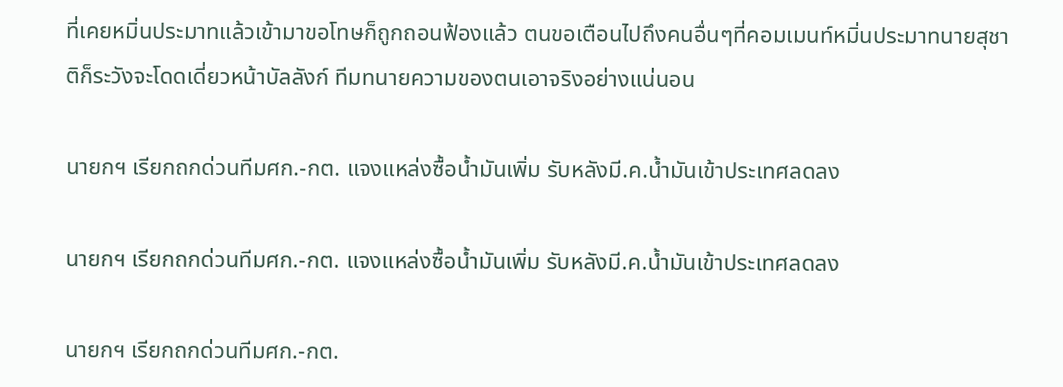ที่เคยหมิ่นประมาทแล้วเข้ามาขอโทษก็ถูกถอนฟ้องแล้ว ตนขอเตือนไปถึงคนอื่นๆที่คอมเมนท์หมิ่นประมาทนายสุชาติก็ระวังจะโดดเดี่ยวหน้าบัลลังก์ ทีมทนายความของตนเอาจริงอย่างแน่นอน

นายกฯ เรียกถกด่วนทีมศก.-กต. แจงแหล่งซื้อน้ำมันเพิ่ม รับหลังมี.ค.น้ำมันเข้าประเทศลดลง

นายกฯ เรียกถกด่วนทีมศก.-กต. แจงแหล่งซื้อน้ำมันเพิ่ม รับหลังมี.ค.น้ำมันเข้าประเทศลดลง

นายกฯ เรียกถกด่วนทีมศก.-กต.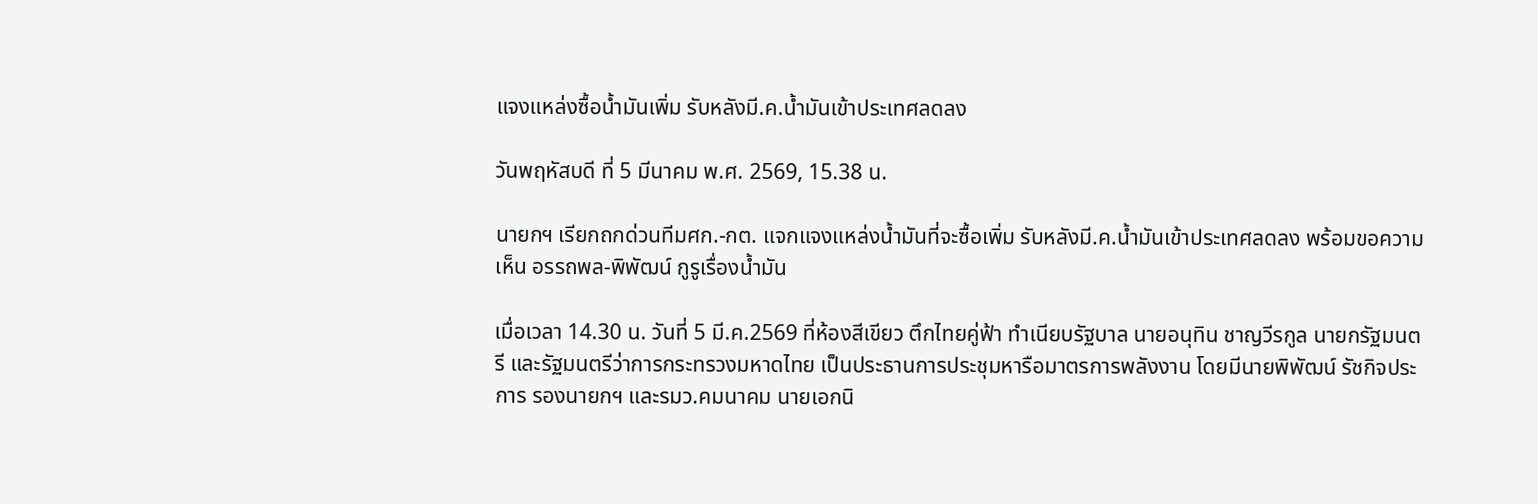แจงแหล่งซื้อน้ำมันเพิ่ม รับหลังมี.ค.น้ำมันเข้าประเทศลดลง

วันพฤหัสบดี ที่ 5 มีนาคม พ.ศ. 2569, 15.38 น.

นายกฯ เรียกถกด่วนทีมศก.-กต. แจกแจงแหล่งน้ำมันที่จะซื้อเพิ่ม รับหลังมี.ค.น้ำมันเข้าประเทศลดลง พร้อมขอความเห็น อรรถพล-พิพัฒน์ กูรูเรื่องน้ำมัน

เมื่อเวลา 14.30 น. วันที่ 5 มี.ค.2569 ที่ห้องสีเขียว ตึกไทยคู่ฟ้า ทำเนียบรัฐบาล นายอนุทิน ชาญวีรกูล นายกรัฐมนตรี และรัฐมนตรีว่าการกระทรวงมหาดไทย เป็นประธานการประชุมหารือมาตรการพลังงาน โดยมีนายพิพัฒน์ รัชกิจประการ รองนายกฯ และรมว.คมนาคม นายเอกนิ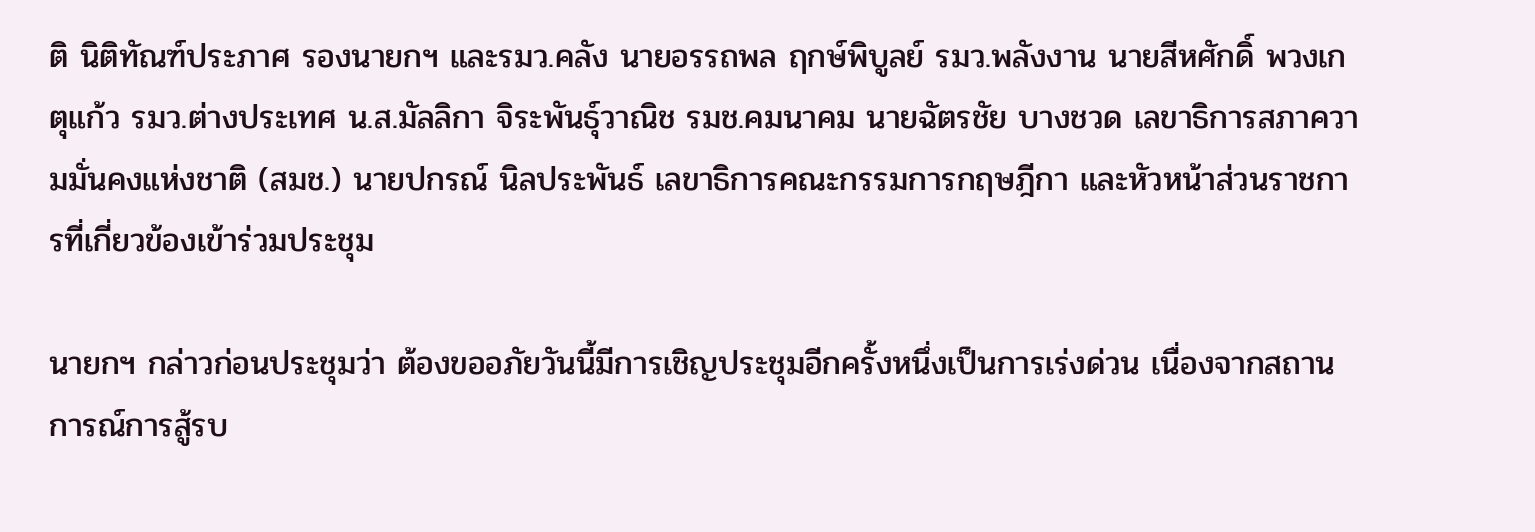ติ นิติทัณฑ์ประภาศ รองนายกฯ และรมว.คลัง นายอรรถพล ฤกษ์พิบูลย์ รมว.พลังงาน นายสีหศักดิ์ พวงเกตุแก้ว รมว.ต่างประเทศ น.ส.มัลลิกา จิระพันธุ์วาณิช รมช.คมนาคม นายฉัตรชัย บางชวด เลขาธิการสภาความมั่นคงแห่งชาติ (สมช.) นายปกรณ์ นิลประพันธ์ เลขาธิการคณะกรรมการกฤษฎีกา และหัวหน้าส่วนราชการที่เกี่ยวข้องเข้าร่วมประชุม

นายกฯ กล่าวก่อนประชุมว่า ต้องขออภัยวันนี้มีการเชิญประชุมอีกครั้งหนึ่งเป็นการเร่งด่วน เนื่องจากสถานการณ์การสู้รบ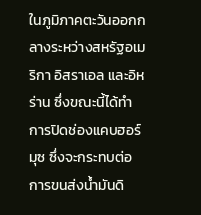ในภูมิภาคตะวันออกกลางระหว่างสหรัฐอเมริกา อิสราเอล และอิหร่าน ซึ่งขณะนี้ได้ทำการปิดช่องแคบฮอร์มุซ ซึ่งจะกระทบต่อการขนส่งน้ำมันดิ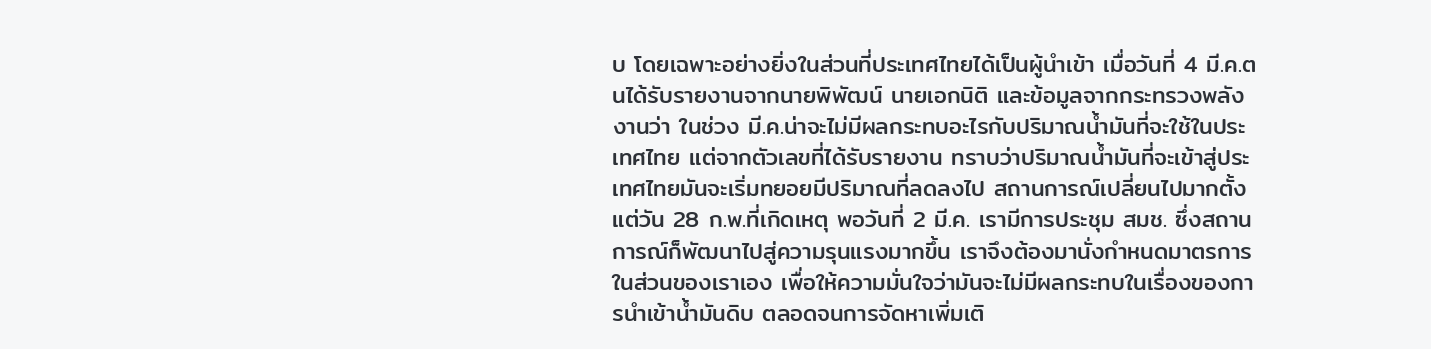บ โดยเฉพาะอย่างยิ่งในส่วนที่ประเทศไทยได้เป็นผู้นำเข้า เมื่อวันที่ 4 มี.ค.ตนได้รับรายงานจากนายพิพัฒน์ นายเอกนิติ และข้อมูลจากกระทรวงพลังงานว่า ในช่วง มี.ค.น่าจะไม่มีผลกระทบอะไรกับปริมาณน้ำมันที่จะใช้ในประเทศไทย แต่จากตัวเลขที่ได้รับรายงาน ทราบว่าปริมาณน้ำมันที่จะเข้าสู่ประเทศไทยมันจะเริ่มทยอยมีปริมาณที่ลดลงไป สถานการณ์เปลี่ยนไปมากตั้งแต่วัน 28 ก.พ.ที่เกิดเหตุ พอวันที่ 2 มี.ค. เรามีการประชุม สมช. ซึ่งสถานการณ์ก็พัฒนาไปสู่ความรุนแรงมากขึ้น เราจึงต้องมานั่งกำหนดมาตรการในส่วนของเราเอง เพื่อให้ความมั่นใจว่ามันจะไม่มีผลกระทบในเรื่องของการนำเข้าน้ำมันดิบ ตลอดจนการจัดหาเพิ่มเติ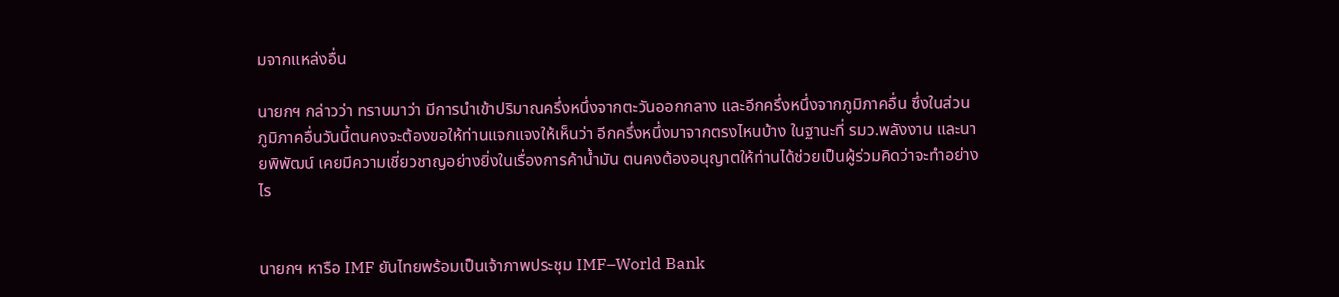มจากแหล่งอื่น

นายกฯ กล่าวว่า ทราบมาว่า มีการนำเข้าปริมาณครึ่งหนึ่งจากตะวันออกกลาง และอีกครึ่งหนึ่งจากภูมิภาคอื่น ซึ่งในส่วนภูมิภาคอื่นวันนี้ตนคงจะต้องขอให้ท่านแจกแจงให้เห็นว่า อีกครึ่งหนึ่งมาจากตรงไหนบ้าง ในฐานะที่ รมว.พลังงาน และนายพิพัฒน์ เคยมีความเชี่ยวชาญอย่างยิ่งในเรื่องการค้าน้ำมัน ตนคงต้องอนุญาตให้ท่านได้ช่วยเป็นผู้ร่วมคิดว่าจะทำอย่างไร


นายกฯ หารือ IMF ยันไทยพร้อมเป็นเจ้าภาพประชุม IMF–World Bank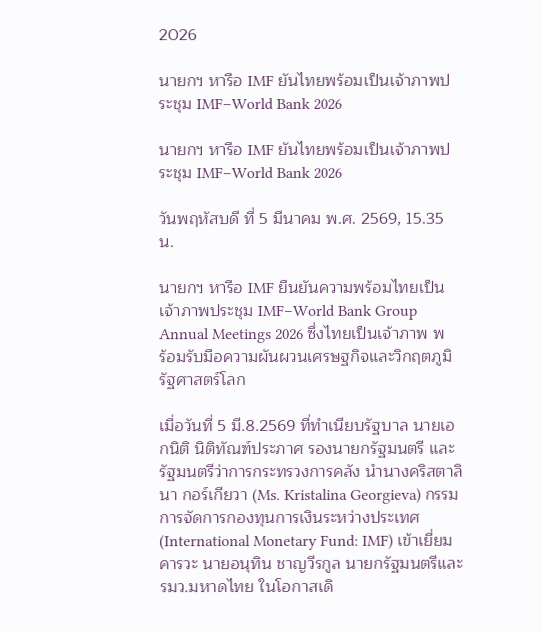2026

นายกฯ หารือ IMF ยันไทยพร้อมเป็นเจ้าภาพประชุม IMF–World Bank 2026

นายกฯ หารือ IMF ยันไทยพร้อมเป็นเจ้าภาพประชุม IMF–World Bank 2026

วันพฤหัสบดี ที่ 5 มีนาคม พ.ศ. 2569, 15.35 น.

นายกฯ หารือ IMF ยืนยันความพร้อมไทยเป็นเจ้าภาพประชุม IMF–World Bank Group Annual Meetings 2026 ซึ่งไทยเป็นเจ้าภาพ พร้อมรับมือความผันผวนเศรษฐกิจและวิกฤตภูมิรัฐศาสตร์โลก

เมื่อวันที่ 5 มี.8.2569 ที่ทำเนียบรัฐบาล นายเอกนิติ นิติทัณฑ์ประภาศ รองนายกรัฐมนตรี และรัฐมนตรีว่าการกระทรวงการคลัง นำนางคริสตาลินา กอร์เกียวา (Ms. Kristalina Georgieva) กรรมการจัดการกองทุนการเงินระหว่างประเทศ (International Monetary Fund: IMF) เข้าเยี่ยมคารวะ นายอนุทิน ชาญวีรกูล นายกรัฐมนตรีและรมว.มหาดไทย ในโอกาสเดิ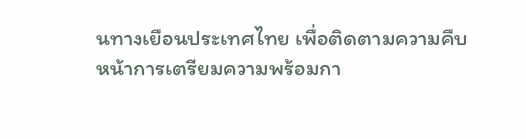นทางเยือนประเทศไทย เพื่อติดตามความคืบหน้าการเตรียมความพร้อมกา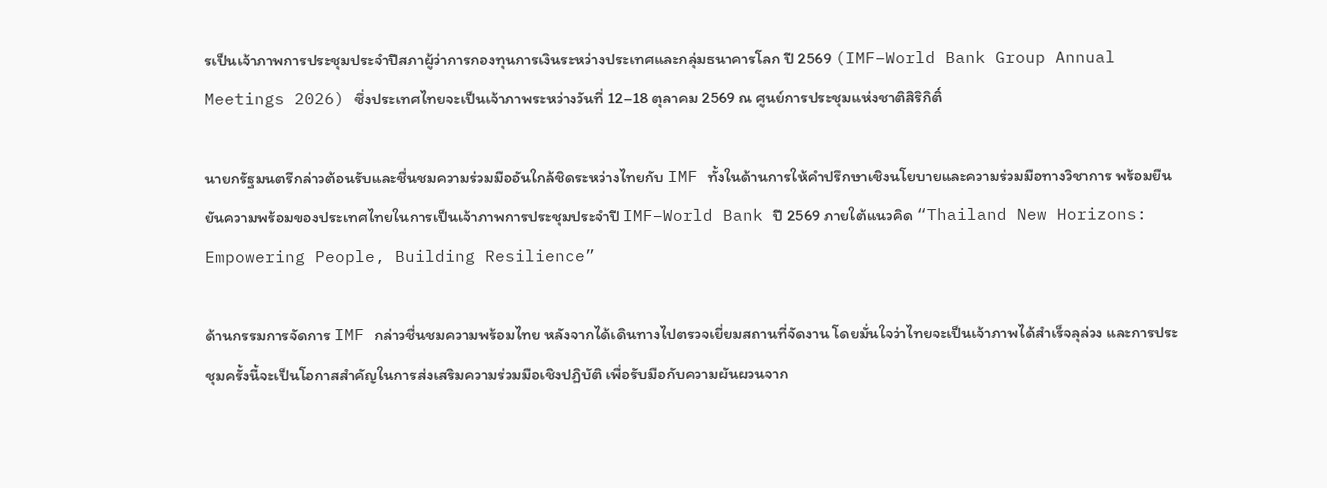รเป็นเจ้าภาพการประชุมประจำปีสภาผู้ว่าการกองทุนการเงินระหว่างประเทศและกลุ่มธนาคารโลก ปี 2569 (IMF–World Bank Group Annual Meetings 2026) ซึ่งประเทศไทยจะเป็นเจ้าภาพระหว่างวันที่ 12–18 ตุลาคม 2569 ณ ศูนย์การประชุมแห่งชาติสิริกิติ์

นายกรัฐมนตรีกล่าวต้อนรับและชื่นชมความร่วมมืออันใกล้ชิดระหว่างไทยกับ IMF ทั้งในด้านการให้คำปรึกษาเชิงนโยบายและความร่วมมือทางวิชาการ พร้อมยืนยันความพร้อมของประเทศไทยในการเป็นเจ้าภาพการประชุมประจำปี IMF–World Bank ปี 2569 ภายใต้แนวคิด “Thailand New Horizons: Empowering People, Building Resilience”

ด้านกรรมการจัดการ IMF กล่าวชื่นชมความพร้อมไทย หลังจากได้เดินทางไปตรวจเยี่ยมสถานที่จัดงาน โดยมั่นใจว่าไทยจะเป็นเจ้าภาพได้สำเร็จลุล่วง และการประชุมครั้งนี้จะเป็นโอกาสสำคัญในการส่งเสริมความร่วมมือเชิงปฏิบัติ เพื่อรับมือกับความผันผวนจาก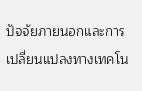ปัจจัยภายนอกและการเปลี่ยนแปลงทางเทคโน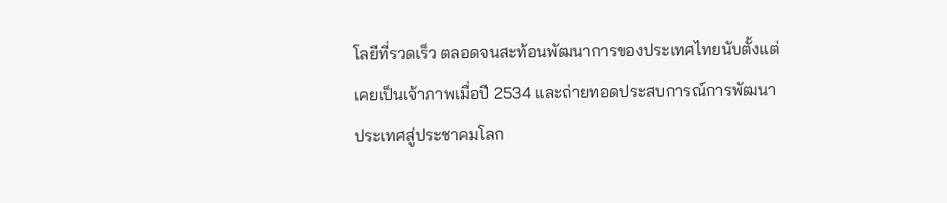โลยีที่รวดเร็ว ตลอดจนสะท้อนพัฒนาการของประเทศไทยนับตั้งแต่เคยเป็นเจ้าภาพเมื่อปี 2534 และถ่ายทอดประสบการณ์การพัฒนาประเทศสู่ประชาคมโลก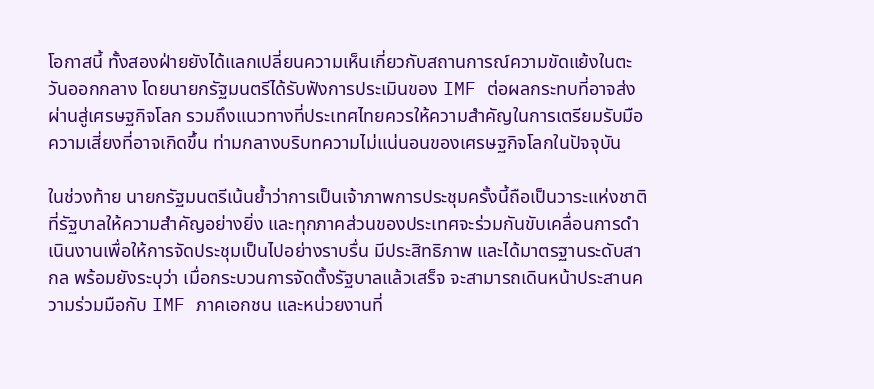โอกาสนี้ ทั้งสองฝ่ายยังได้แลกเปลี่ยนความเห็นเกี่ยวกับสถานการณ์ความขัดแย้งในตะวันออกกลาง โดยนายกรัฐมนตรีได้รับฟังการประเมินของ IMF ต่อผลกระทบที่อาจส่งผ่านสู่เศรษฐกิจโลก รวมถึงแนวทางที่ประเทศไทยควรให้ความสำคัญในการเตรียมรับมือความเสี่ยงที่อาจเกิดขึ้น ท่ามกลางบริบทความไม่แน่นอนของเศรษฐกิจโลกในปัจจุบัน

ในช่วงท้าย นายกรัฐมนตรีเน้นย้ำว่าการเป็นเจ้าภาพการประชุมครั้งนี้ถือเป็นวาระแห่งชาติที่รัฐบาลให้ความสำคัญอย่างยิ่ง และทุกภาคส่วนของประเทศจะร่วมกันขับเคลื่อนการดำเนินงานเพื่อให้การจัดประชุมเป็นไปอย่างราบรื่น มีประสิทธิภาพ และได้มาตรฐานระดับสากล พร้อมยังระบุว่า เมื่อกระบวนการจัดตั้งรัฐบาลแล้วเสร็จ จะสามารถเดินหน้าประสานความร่วมมือกับ IMF ภาคเอกชน และหน่วยงานที่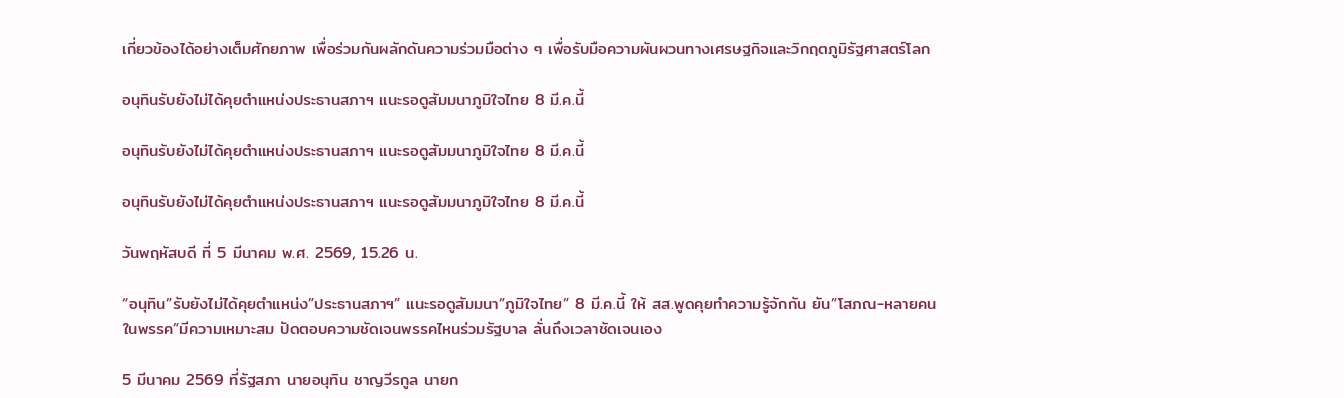เกี่ยวข้องได้อย่างเต็มศักยภาพ เพื่อร่วมกันผลักดันความร่วมมือต่าง ๆ เพื่อรับมือความผันผวนทางเศรษฐกิจและวิกฤตภูมิรัฐศาสตร์โลก

อนุทินรับยังไม่ได้คุยตำแหน่งประธานสภาฯ แนะรอดูสัมมนาภูมิใจไทย 8 มี.ค.นี้

อนุทินรับยังไม่ได้คุยตำแหน่งประธานสภาฯ แนะรอดูสัมมนาภูมิใจไทย 8 มี.ค.นี้

อนุทินรับยังไม่ได้คุยตำแหน่งประธานสภาฯ แนะรอดูสัมมนาภูมิใจไทย 8 มี.ค.นี้

วันพฤหัสบดี ที่ 5 มีนาคม พ.ศ. 2569, 15.26 น.

“อนุทิน”รับยังไม่ได้คุยตำแหน่ง”ประธานสภาฯ” แนะรอดูสัมมนา”ภูมิใจไทย” 8 มี.ค.นี้ ให้ สส.พูดคุยทำความรู้จักกัน ยัน”โสภณ-หลายคนในพรรค”มีความเหมาะสม ปัดตอบความชัดเจนพรรคไหนร่วมรัฐบาล ลั่นถึงเวลาชัดเจนเอง

5 มีนาคม 2569 ที่รัฐสภา นายอนุทิน ชาญวีรกูล นายก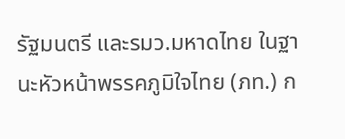รัฐมนตรี และรมว.มหาดไทย ในฐานะหัวหน้าพรรคภูมิใจไทย (ภท.) ก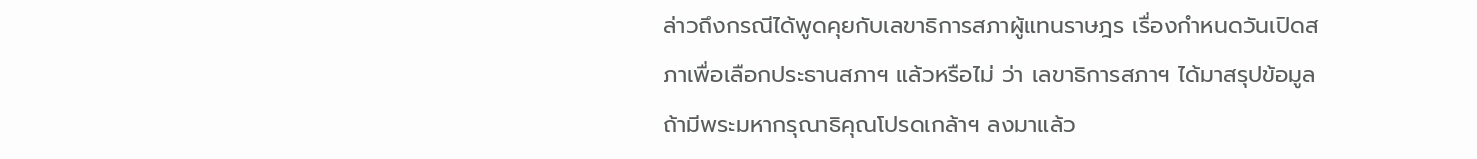ล่าวถึงกรณีได้พูดคุยกับเลขาธิการสภาผู้แทนราษฎร เรื่องกำหนดวันเปิดสภาเพื่อเลือกประธานสภาฯ แล้วหรือไม่ ว่า เลขาธิการสภาฯ ได้มาสรุปข้อมูล ถ้ามีพระมหากรุณาธิคุณโปรดเกล้าฯ ลงมาแล้ว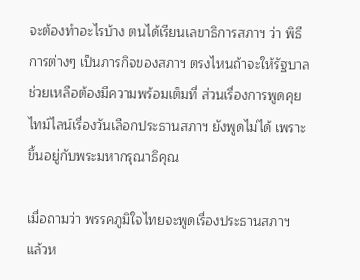จะต้องทำอะไรบ้าง ตนได้เรียนเลขาธิการสภาฯ ว่า พิธีการต่างๆ เป็นภารกิจของสภาฯ ตรงไหนถ้าจะให้รัฐบาลช่วยเหลือต้องมีความพร้อมเต็มที่ ส่วนเรื่องการพูดคุยไทม์ไลน์เรื่องวันเลือกประธานสภาฯ ยังพูดไม่ได้ เพราะขึ้นอยู่กับพระมหากรุณาธิคุณ

เมื่อถามว่า พรรคภูมิใจไทยจะพูดเรื่องประธานสภาฯ แล้วห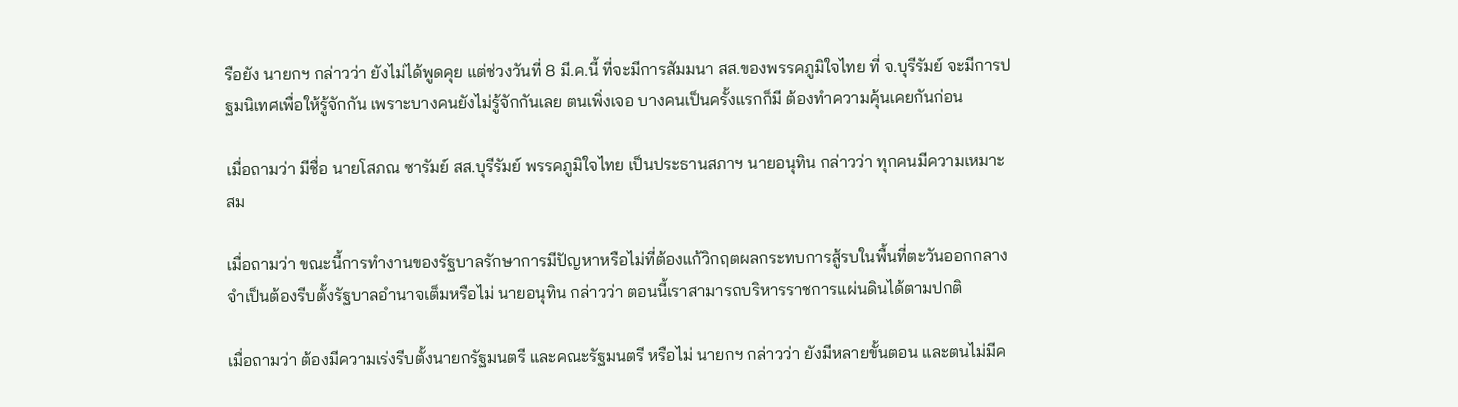รือยัง นายกฯ กล่าวว่า ยังไม่ได้พูดคุย แต่ช่วงวันที่ 8 มี.ค.นี้ ที่จะมีการสัมมนา สส.ของพรรคภูมิใจไทย ที่ จ.บุรีรัมย์ จะมีการปฐมนิเทศเพื่อให้รู้จักกัน เพราะบางคนยังไม่รู้จักกันเลย ตนเพิ่งเจอ บางคนเป็นครั้งแรกก็มี ต้องทำความคุ้นเคยกันก่อน

เมื่อถามว่า มีชื่อ นายโสภณ ซารัมย์ สส.บุรีรัมย์ พรรคภูมิใจไทย เป็นประธานสภาฯ นายอนุทิน กล่าวว่า ทุกคนมีความเหมาะสม

เมื่อถามว่า ขณะนี้การทำงานของรัฐบาลรักษาการมีปัญหาหรือไม่ที่ต้องแก้วิกฤตผลกระทบการสู้รบในพื้นที่ตะวันออกกลาง จำเป็นต้องรีบตั้งรัฐบาลอำนาจเต็มหรือไม่ นายอนุทิน กล่าวว่า ตอนนี้เราสามารถบริหารราชการแผ่นดินได้ตามปกติ

เมื่อถามว่า ต้องมีความเร่งรีบตั้งนายกรัฐมนตรี และคณะรัฐมนตรี หรือไม่ นายกฯ กล่าวว่า ยังมีหลายขั้นตอน และตนไม่มีค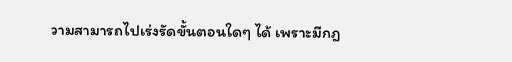วามสามารถไปเร่งรัดขั้นตอนใดๆ ได้ เพราะมีกฎ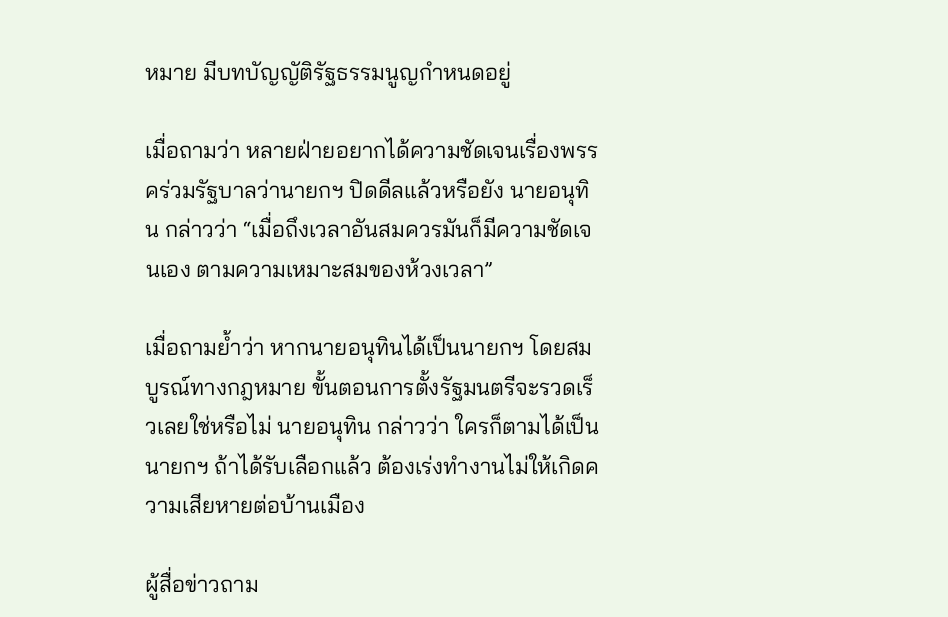หมาย มีบทบัญญัติรัฐธรรมนูญกำหนดอยู่

เมื่อถามว่า หลายฝ่ายอยากได้ความชัดเจนเรื่องพรรคร่วมรัฐบาลว่านายกฯ ปิดดีลแล้วหรือยัง นายอนุทิน กล่าวว่า “เมื่อถึงเวลาอันสมควรมันก็มีความชัดเจนเอง ตามความเหมาะสมของห้วงเวลา”

เมื่อถามย้ำว่า หากนายอนุทินได้เป็นนายกฯ โดยสมบูรณ์ทางกฎหมาย ขั้นตอนการตั้งรัฐมนตรีจะรวดเร็วเลยใช่หรือไม่ นายอนุทิน กล่าวว่า ใครก็ตามได้เป็นนายกฯ ถ้าได้รับเลือกแล้ว ต้องเร่งทำงานไม่ให้เกิดความเสียหายต่อบ้านเมือง

ผู้สื่อข่าวถาม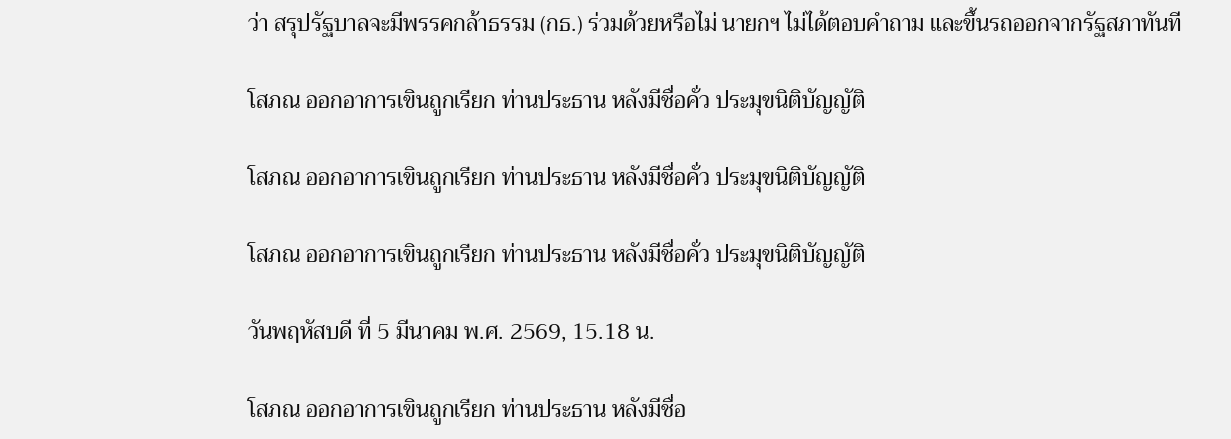ว่า สรุปรัฐบาลจะมีพรรคกล้าธรรม (กธ.) ร่วมด้วยหรือไม่ นายกฯ ไม่ได้ตอบคำถาม และขึ้นรถออกจากรัฐสภาทันที

โสภณ ออกอาการเขินถูกเรียก ท่านประธาน หลังมีชื่อคั่ว ประมุขนิติบัญญัติ

โสภณ ออกอาการเขินถูกเรียก ท่านประธาน หลังมีชื่อคั่ว ประมุขนิติบัญญัติ

โสภณ ออกอาการเขินถูกเรียก ท่านประธาน หลังมีชื่อคั่ว ประมุขนิติบัญญัติ

วันพฤหัสบดี ที่ 5 มีนาคม พ.ศ. 2569, 15.18 น.

โสภณ ออกอาการเขินถูกเรียก ท่านประธาน หลังมีชื่อ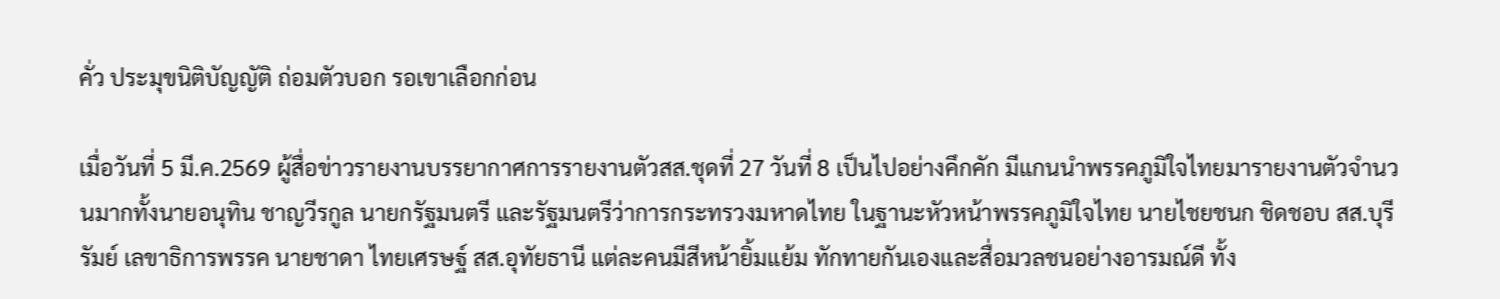คั่ว ประมุขนิติบัญญัติ ถ่อมตัวบอก รอเขาเลือกก่อน

เมื่อวันที่ 5 มี.ค.2569 ผู้สื่อข่าวรายงานบรรยากาศการรายงานตัวสส.ชุดที่ 27 วันที่ 8 เป็นไปอย่างคึกคัก มีแกนนำพรรคภูมิใจไทยมารายงานตัวจำนวนมากทั้งนายอนุทิน ชาญวีรกูล นายกรัฐมนตรี และรัฐมนตรีว่าการกระทรวงมหาดไทย ในฐานะหัวหน้าพรรคภูมิใจไทย นายไชยชนก ชิดชอบ สส.บุรีรัมย์ เลขาธิการพรรค นายชาดา ไทยเศรษฐ์ สส.อุทัยธานี แต่ละคนมีสีหน้ายิ้มแย้ม ทักทายกันเองและสื่อมวลชนอย่างอารมณ์ดี ทั้ง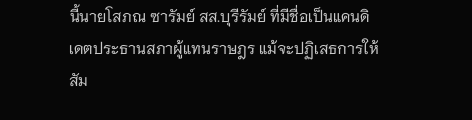นี้นายโสภณ ซารัมย์ สส.บุรีรัมย์ ที่มีชื่อเป็นแคนดิเดตประธานสภาผู้แทนราษฎร แม้จะปฏิเสธการให้สัม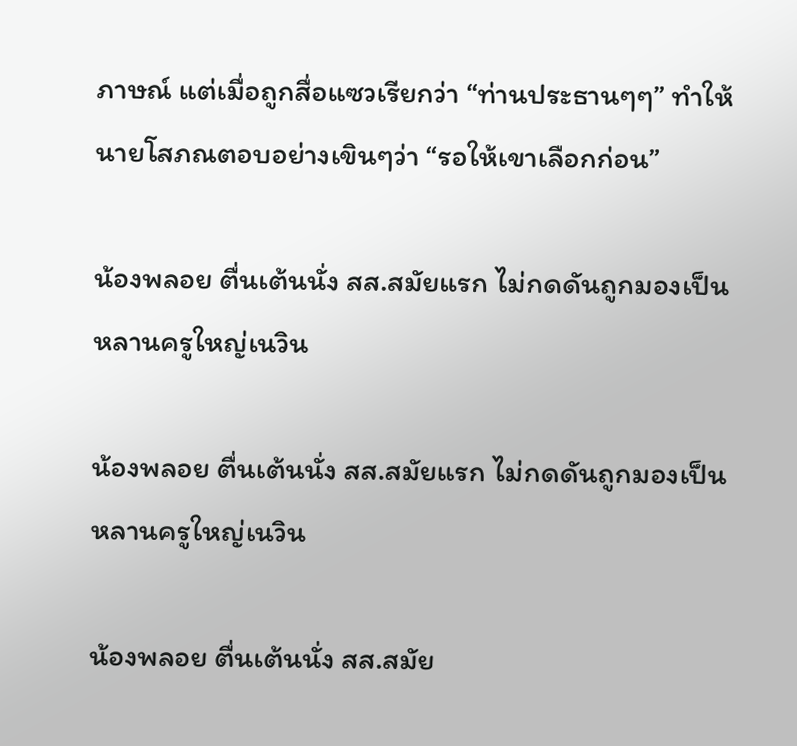ภาษณ์ แต่เมื่อถูกสื่อแซวเรียกว่า “ท่านประธานๆๆ” ทำให้นายโสภณตอบอย่างเขินๆว่า “รอให้เขาเลือกก่อน”

น้องพลอย ตื่นเต้นนั่ง สส.สมัยแรก ไม่กดดันถูกมองเป็น หลานครูใหญ่เนวิน

น้องพลอย ตื่นเต้นนั่ง สส.สมัยแรก ไม่กดดันถูกมองเป็น หลานครูใหญ่เนวิน

น้องพลอย ตื่นเต้นนั่ง สส.สมัย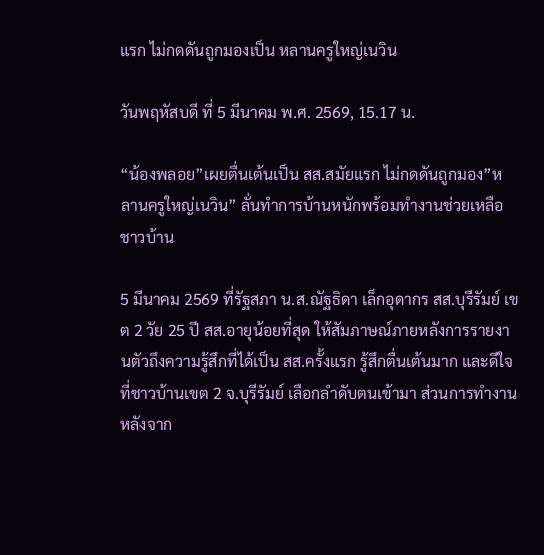แรก ไม่กดดันถูกมองเป็น หลานครูใหญ่เนวิน

วันพฤหัสบดี ที่ 5 มีนาคม พ.ศ. 2569, 15.17 น.

“น้องพลอย”เผยตื่นเต้นเป็น สส.สมัยแรก ไม่กดดันถูกมอง”หลานครูใหญ่เนวิน” ลั่นทำการบ้านหนักพร้อมทำงานช่วยเหลือชาวบ้าน

5 มีนาคม 2569 ที่รัฐสภา น.ส.ณัฐธิดา เล็กอุดากร สส.บุรีรัมย์ เขต 2 วัย 25 ปี สส.อายุน้อยที่สุด ให้สัมภาษณ์ภายหลังการรายงานตัวถึงความรู้สึกที่ได้เป็น สส.ครั้งแรก รู้สึกตื่นเต้นมาก และดีใจที่ชาวบ้านเขต 2 จ.บุรีรัมย์ เลือกลำดับตนเข้ามา ส่วนการทำงานหลังจาก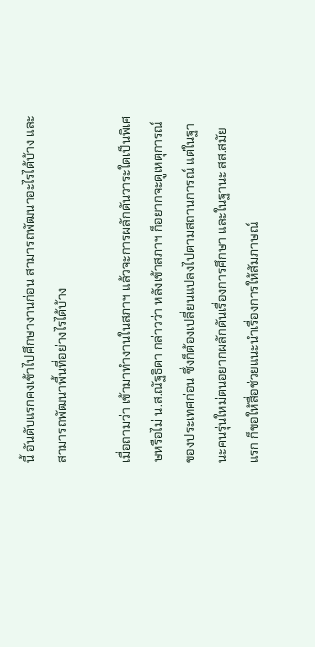นี้ อันดับแรกคงเข้าไปศึกษางานก่อน สามารถพัฒนาอะไรได้บ้าง และสามารถพัฒนาพื้นที่อย่างไรได้บ้าง

เมื่อถามว่า เข้ามาทำงานในสภาฯ แล้วจะการผลักดันวาระใดเป็นพิเศษหรือไม่ น.ส.ณัฐธิดา กล่าวว่า หลังเข้าสภาฯ ก็อยากจะดูเหตุการณ์ของประเทศก่อน ซึ่งก็ต้องเปลี่ยนแปลงไปตามสถานการณ์ แต่ในฐานะคนรุ่นใหม่ตนอยากผลักดันเรื่องการศึกษา และในฐานะ สส.สมัยแรก ก็ขอให้สื่อช่วยแนะนำเรื่องการให้สัมภาษณ์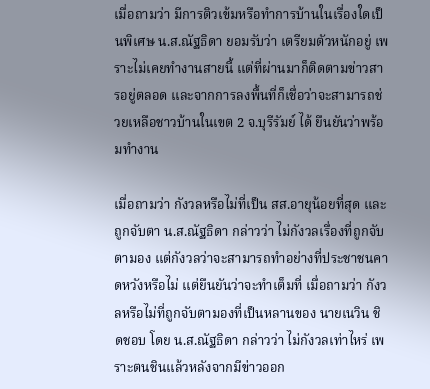เมื่อถามว่า มีการติวเข้มหรือทำการบ้านในเรื่องใดเป็นพิเศษ น.ส.ณัฐธิดา ยอมรับว่า เตรียมตัวหนักอยู่ เพราะไม่เคยทำงานสายนี้ แต่ที่ผ่านมาก็ติดตามข่าวสารอยู่ตลอด และจากการลงพื้นที่ก็เชื่อว่าจะสามารถช่วยเหลือชาวบ้านในเขต 2 จ.บุรีรัมย์ ได้ ยืนยันว่าพร้อมทำงาน

เมื่อถามว่า กังวลหรือไม่ที่เป็น สส.อายุน้อยที่สุด และถูกจับตา น.ส.ณัฐธิดา กล่าวว่า ไม่กังวลเรื่องที่ถูกจับตามอง แต่กังวลว่าจะสามารถทำอย่างที่ประชาชนคาดหวังหรือไม่ แต่ยืนยันว่าจะทำเต็มที่ เมื่อถามว่า กังวลหรือไม่ที่ถูกจับตามองที่เป็นหลานของ นายเนวิน ชิดชอบ โดย น.ส.ณัฐธิดา กล่าวว่า ไม่กังวลเท่าไหร่ เพราะตนชินแล้วหลังจากมีข่าวออก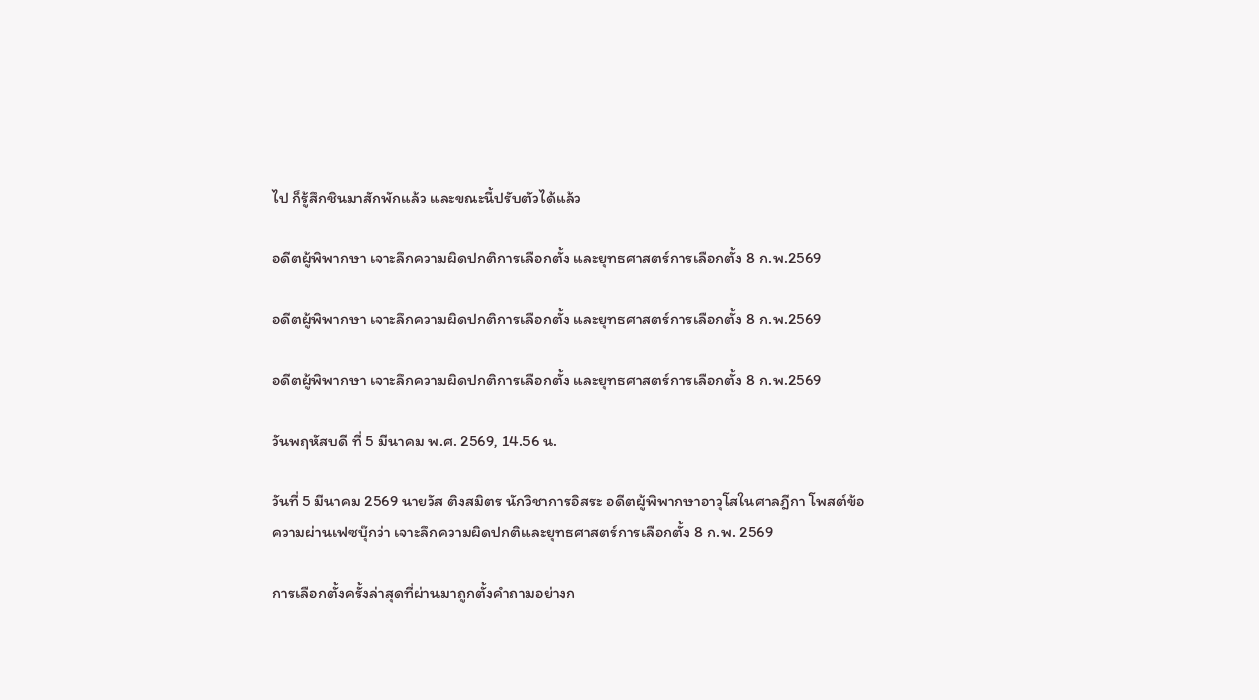ไป ก็รู้สึกชินมาสักพักแล้ว และขณะนี้ปรับตัวได้แล้ว

อดีตผู้พิพากษา เจาะลึกความผิดปกติการเลือกตั้ง และยุทธศาสตร์การเลือกตั้ง 8 ก.พ.2569

อดีตผู้พิพากษา เจาะลึกความผิดปกติการเลือกตั้ง และยุทธศาสตร์การเลือกตั้ง 8 ก.พ.2569

อดีตผู้พิพากษา เจาะลึกความผิดปกติการเลือกตั้ง และยุทธศาสตร์การเลือกตั้ง 8 ก.พ.2569

วันพฤหัสบดี ที่ 5 มีนาคม พ.ศ. 2569, 14.56 น.

วันที่ 5 มีนาคม 2569 นายวัส ติงสมิตร นักวิชาการอิสระ อดีตผู้พิพากษาอาวุโสในศาลฎีกา โพสต์ข้อความผ่านเฟซบุ๊กว่า เจาะลึกความผิดปกติและยุทธศาสตร์การเลือกตั้ง 8 ก.พ. 2569

การเลือกตั้งครั้งล่าสุดที่ผ่านมาถูกตั้งคำถามอย่างก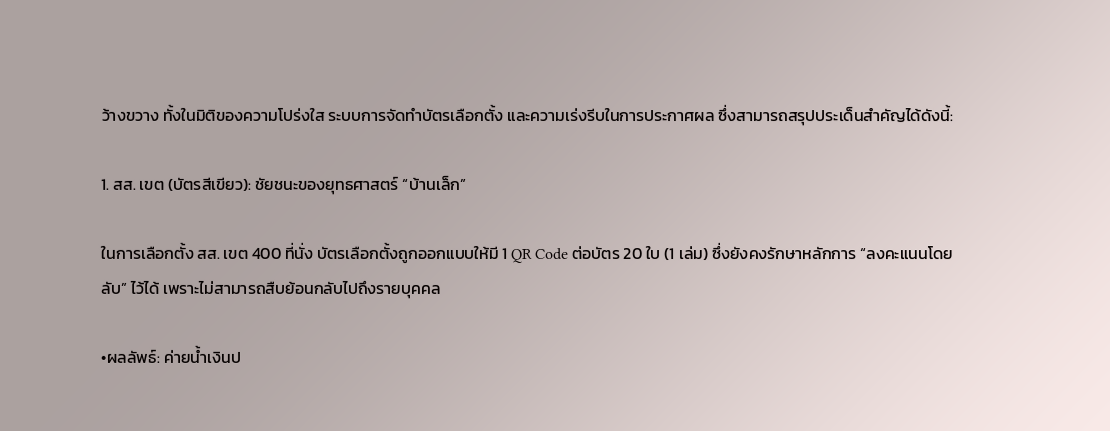ว้างขวาง ทั้งในมิติของความโปร่งใส ระบบการจัดทำบัตรเลือกตั้ง และความเร่งรีบในการประกาศผล ซึ่งสามารถสรุปประเด็นสำคัญได้ดังนี้:

1. สส. เขต (บัตรสีเขียว): ชัยชนะของยุทธศาสตร์ “บ้านเล็ก”

ในการเลือกตั้ง สส. เขต 400 ที่นั่ง บัตรเลือกตั้งถูกออกแบบให้มี 1 QR Code ต่อบัตร 20 ใบ (1 เล่ม) ซึ่งยังคงรักษาหลักการ “ลงคะแนนโดยลับ” ไว้ได้ เพราะไม่สามารถสืบย้อนกลับไปถึงรายบุคคล

•ผลลัพธ์: ค่ายน้ำเงินป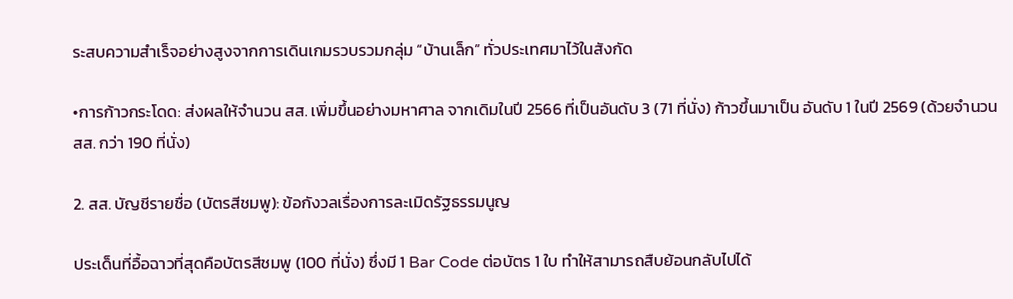ระสบความสำเร็จอย่างสูงจากการเดินเกมรวบรวมกลุ่ม “บ้านเล็ก” ทั่วประเทศมาไว้ในสังกัด

•การก้าวกระโดด: ส่งผลให้จำนวน สส. เพิ่มขึ้นอย่างมหาศาล จากเดิมในปี 2566 ที่เป็นอันดับ 3 (71 ที่นั่ง) ก้าวขึ้นมาเป็น อันดับ 1 ในปี 2569 (ด้วยจำนวน สส. กว่า 190 ที่นั่ง)

2. สส. บัญชีรายชื่อ (บัตรสีชมพู): ข้อกังวลเรื่องการละเมิดรัฐธรรมนูญ

ประเด็นที่อื้อฉาวที่สุดคือบัตรสีชมพู (100 ที่นั่ง) ซึ่งมี 1 Bar Code ต่อบัตร 1 ใบ ทำให้สามารถสืบย้อนกลับไปได้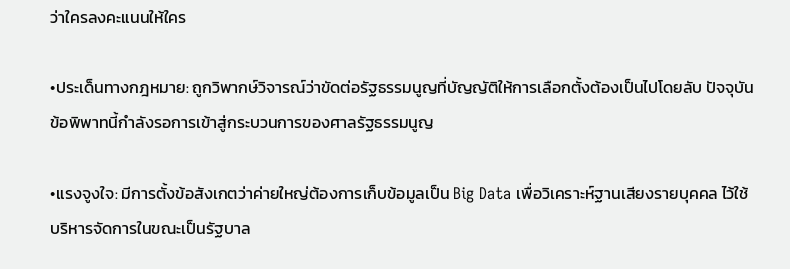ว่าใครลงคะแนนให้ใคร

•ประเด็นทางกฎหมาย: ถูกวิพากษ์วิจารณ์ว่าขัดต่อรัฐธรรมนูญที่บัญญัติให้การเลือกตั้งต้องเป็นไปโดยลับ ปัจจุบันข้อพิพาทนี้กำลังรอการเข้าสู่กระบวนการของศาลรัฐธรรมนูญ

•แรงจูงใจ: มีการตั้งข้อสังเกตว่าค่ายใหญ่ต้องการเก็บข้อมูลเป็น Big Data เพื่อวิเคราะห์ฐานเสียงรายบุคคล ไว้ใช้บริหารจัดการในขณะเป็นรัฐบาล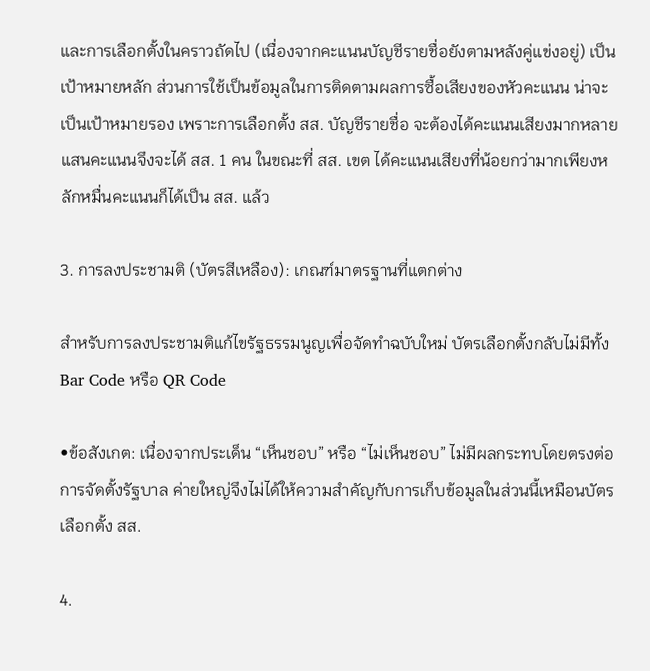และการเลือกตั้งในคราวถัดไป (เนื่องจากคะแนนบัญชีรายชื่อยังตามหลังคู่แข่งอยู่) เป็นเป้าหมายหลัก ส่วนการใช้เป็นข้อมูลในการติดตามผลการซื้อเสียงของหัวคะแนน น่าจะเป็นเป้าหมายรอง เพราะการเลือกตั้ง สส. บัญชีรายชื่อ จะต้องได้คะแนนเสียงมากหลายแสนคะแนนจึงจะได้ สส. 1 คน ในขณะที่ สส. เขต ได้คะแนนเสียงที่น้อยกว่ามากเพียงหลักหมื่นคะแนนก็ได้เป็น สส. แล้ว

3. การลงประชามติ (บัตรสีเหลือง): เกณฑ์มาตรฐานที่แตกต่าง

สำหรับการลงประชามติแก้ไขรัฐธรรมนูญเพื่อจัดทำฉบับใหม่ บัตรเลือกตั้งกลับไม่มีทั้ง Bar Code หรือ QR Code

•ข้อสังเกต: เนื่องจากประเด็น “เห็นชอบ” หรือ “ไม่เห็นชอบ” ไม่มีผลกระทบโดยตรงต่อการจัดตั้งรัฐบาล ค่ายใหญ่จึงไม่ได้ให้ความสำคัญกับการเก็บข้อมูลในส่วนนี้เหมือนบัตรเลือกตั้ง สส.

4.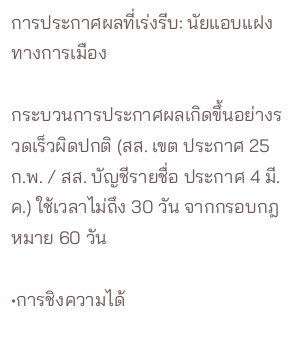การประกาศผลที่เร่งรีบ: นัยแอบแฝงทางการเมือง

กระบวนการประกาศผลเกิดขึ้นอย่างรวดเร็วผิดปกติ (สส. เขต ประกาศ 25 ก.พ. / สส. บัญชีรายชื่อ ประกาศ 4 มี.ค.) ใช้เวลาไม่ถึง 30 วัน จากกรอบกฎหมาย 60 วัน

•การชิงความได้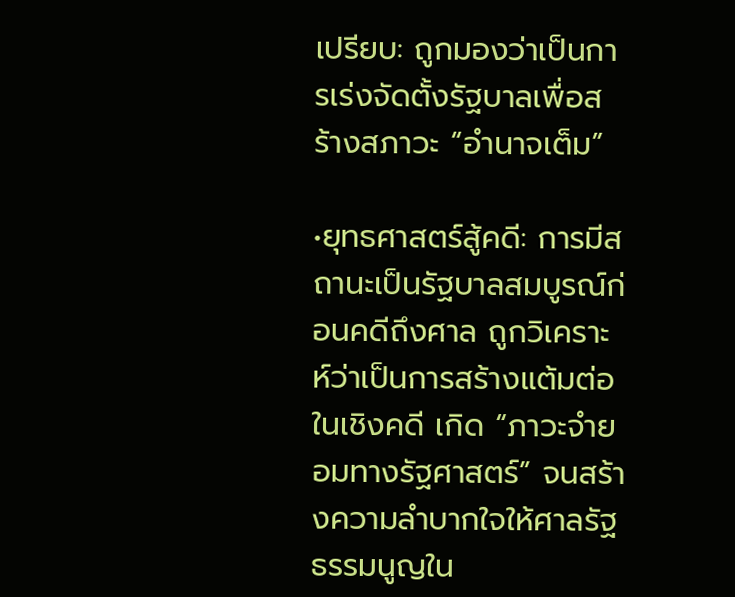เปรียบ: ถูกมองว่าเป็นการเร่งจัดตั้งรัฐบาลเพื่อสร้างสภาวะ “อำนาจเต็ม”

•ยุทธศาสตร์สู้คดี: การมีสถานะเป็นรัฐบาลสมบูรณ์ก่อนคดีถึงศาล ถูกวิเคราะห์ว่าเป็นการสร้างแต้มต่อในเชิงคดี เกิด “ภาวะจำยอมทางรัฐศาสตร์” จนสร้างความลำบากใจให้ศาลรัฐธรรมนูญใน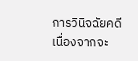การวินิจฉัยคดี  เนื่องจากจะ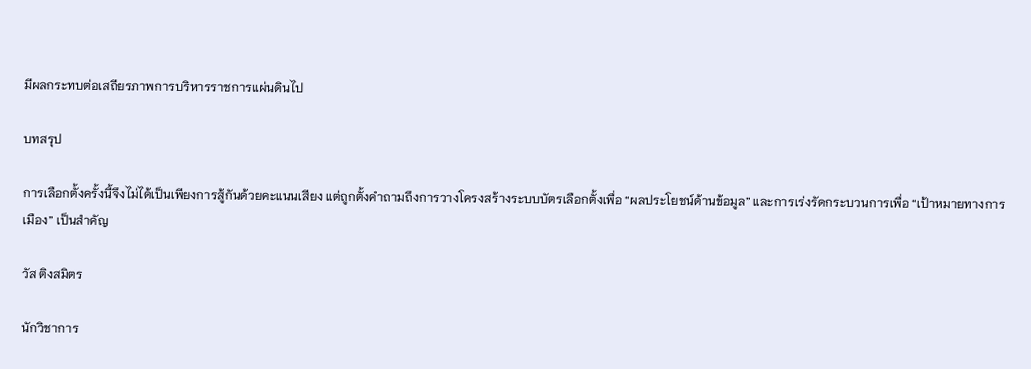มีผลกระทบต่อเสถียรภาพการบริหารราชการแผ่นดินไป

บทสรุป

การเลือกตั้งครั้งนี้จึงไม่ได้เป็นเพียงการสู้กันด้วยคะแนนเสียง แต่ถูกตั้งคำถามถึงการวางโครงสร้างระบบบัตรเลือกตั้งเพื่อ “ผลประโยชน์ด้านข้อมูล” และการเร่งรัดกระบวนการเพื่อ “เป้าหมายทางการเมือง” เป็นสำคัญ

วัส ติงสมิตร

นักวิชาการ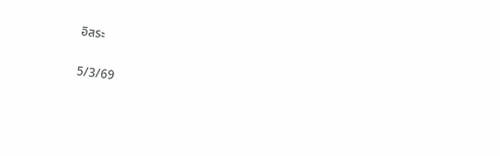อิสระ

5/3/69